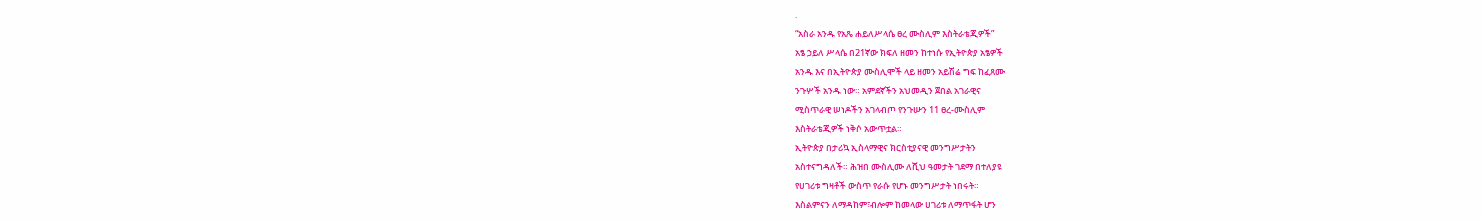.
“አስራ አንዱ የአጼ ሐይለሥላሴ ፀረ ሙስሊም እስትራቴጂዎች”
አፄ ኃይለ ሥላሴ በ21ኛው ክፍለ ዘመን ከተነሱ የኢትዮጵያ አፄዎች
አንዱ እና በኢትዮጵያ ሙስሊሞች ላይ ዘመን አይሽሬ ግፍ ከፈጸሙ
ንጉሦች አንዱ ነው። አምደኛችን አህመዲን ጀበል አገራዊና
ሚስጥራዊ ሠነዶችን አገላብጦ የንጉሡን 11 ፀረ-ሙስሊም
እስትራቴጂዎች ነቅሶ አውጥቷል።
ኢትዮጵያ በታሪኳ ኢስላማዊና ክርስቲያናዊ መንግሥታትን
አስተናግዳለች። ሕዝበ ሙስሊሙ ለሺህ ዓመታት ገደማ በተለያዩ
የሀገሪቱ ግዛቶች ውስጥ የራሱ የሆኑ መንግሥታት ነበሩት።
እስልምናን ለማዳከም፣ብሎም ከመላው ሀገሪቱ ለማጥፋት ሆን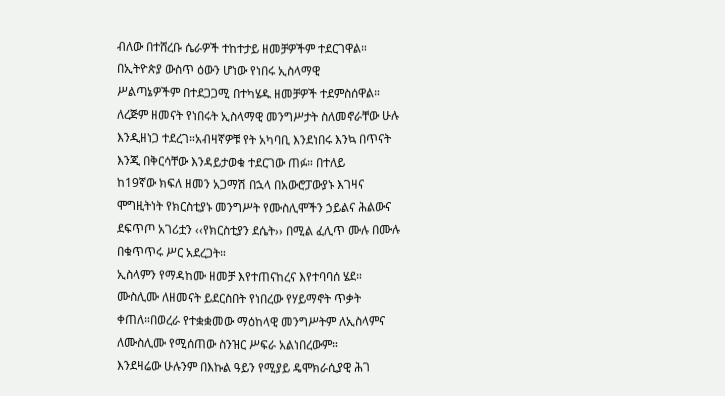ብለው በተሸረቡ ሴራዎች ተከተታይ ዘመቻዎችም ተደርገዋል።
በኢትዮጵያ ውስጥ ዕውን ሆነው የነበሩ ኢስላማዊ
ሥልጣኔዎችም በተደጋጋሚ በተካሄዱ ዘመቻዎች ተደምስሰዋል።
ለረጅም ዘመናት የነበሩት ኢስላማዊ መንግሥታት ስለመኖራቸው ሁሉ
እንዲዘነጋ ተደረገ።አብዛኛዎቹ የት አካባቢ እንደነበሩ እንኳ በጥናት
እንጂ በቅርሳቸው እንዳይታወቁ ተደርገው ጠፉ። በተለይ
ከ19ኛው ክፍለ ዘመን አጋማሽ በኋላ በአውሮፓውያኑ እገዛና
ሞግዚትነት የክርስቲያኑ መንግሥት የሙስሊሞችን ኃይልና ሕልውና
ደፍጥጦ አገሪቷን ‹‹የክርስቲያን ደሴት›› በሚል ፈሊጥ ሙሉ በሙሉ
በቁጥጥሩ ሥር አደረጋት።
ኢስላምን የማዳከሙ ዘመቻ እየተጠናከረና እየተባባሰ ሄደ።
ሙስሊሙ ለዘመናት ይደርስበት የነበረው የሃይማኖት ጥቃት
ቀጠለ።በወረራ የተቋቋመው ማዕከላዊ መንግሥትም ለኢስላምና
ለሙስሊሙ የሚሰጠው ስንዝር ሥፍራ አልነበረውም።
እንደዛሬው ሁሉንም በእኩል ዓይን የሚያይ ዴሞክራሲያዊ ሕገ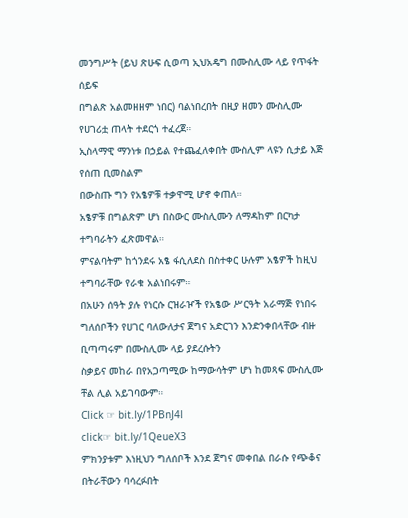መንግሥት (ይህ ጽሁፍ ሲወጣ ኢህአዴግ በሙስሊሙ ላይ የጥፋት
ሰይፍ
በግልጽ አልመዘዘም ነበር) ባልነበረበት በዚያ ዘመን ሙስሊሙ
የሀገሪቷ ጠላት ተደርጎ ተፈረጀ።
ኢስላማዊ ማንነቱ በኃይል የተጨፈለቀበት ሙስሊም ላዩን ሲታይ እጅ
የሰጠ ቢመስልም
በውስጡ ግን የአፄዎቹ ተቃዋሚ ሆኖ ቀጠለ።
አፄዎቹ በግልጽም ሆነ በስውር ሙስሊሙን ለማዳከም በርካታ
ተግባራትን ፈጽመዋል።
ምናልባትም ከጎንደሩ አፄ ፋሲለደስ በስተቀር ሁሉም አፄዎች ከዚህ
ተግባራቸው የራቁ አልነበሩም።
በአሁን ሰዓት ያሉ የነርሱ ርዝራዦች የአፄው ሥርዓት አራማጅ የነበሩ
ግለሰቦችን የሀገር ባለውለታና ጀግና አድርገን እንድንቀበላቸው ብዙ
ቢጣጣሩም በሙስሊሙ ላይ ያደረሱትን
ስቃይና መከራ በየአጋጣሚው ከማውሳትም ሆነ ከመጻፍ ሙስሊሙ
ቸል ሊል አይገባውም።
Click ☞ bit.ly/1PBnJ4l
click☞ bit.ly/1QeueX3
ምክንያቱም እነዚህን ግለሰቦች እንደ ጀግና መቀበል በራሱ የጭቆና
በትራቸውን ባሳረፉበት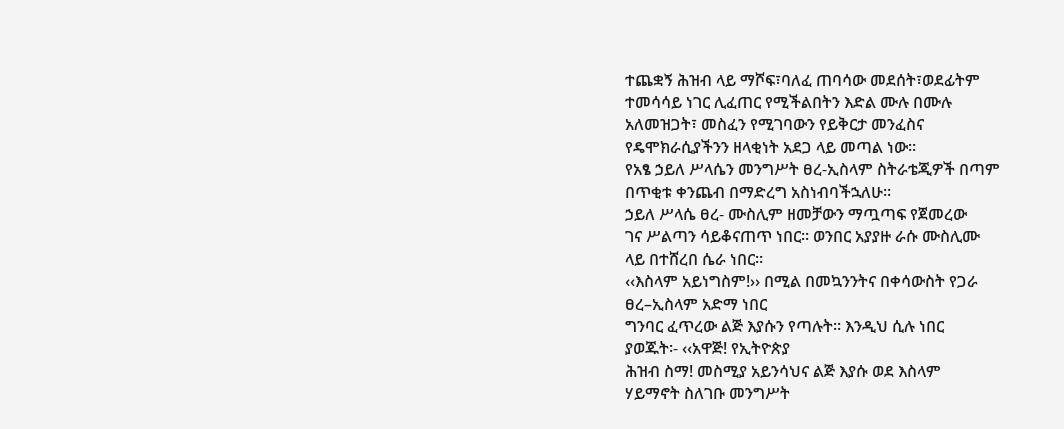ተጨቋኝ ሕዝብ ላይ ማሾፍ፣ባለፈ ጠባሳው መደሰት፣ወደፊትም
ተመሳሳይ ነገር ሊፈጠር የሚችልበትን እድል ሙሉ በሙሉ
አለመዝጋት፣ መስፈን የሚገባውን የይቅርታ መንፈስና
የዴሞክራሲያችንን ዘላቂነት አደጋ ላይ መጣል ነው።
የአፄ ኃይለ ሥላሴን መንግሥት ፀረ-ኢስላም ስትራቴጂዎች በጣም
በጥቂቱ ቀንጨብ በማድረግ አስነብባችኋለሁ።
ኃይለ ሥላሴ ፀረ- ሙስሊም ዘመቻውን ማጧጣፍ የጀመረው
ገና ሥልጣን ሳይቆናጠጥ ነበር። ወንበር አያያዙ ራሱ ሙስሊሙ
ላይ በተሸረበ ሴራ ነበር።
‹‹እስላም አይነግስም!›› በሚል በመኳንንትና በቀሳውስት የጋራ
ፀረ–ኢስላም አድማ ነበር
ግንባር ፈጥረው ልጅ እያሱን የጣሉት። እንዲህ ሲሉ ነበር
ያወጁት፡- ‹‹አዋጅ! የኢትዮጵያ
ሕዝብ ስማ! መስሚያ አይንሳህና ልጅ እያሱ ወደ እስላም
ሃይማኖት ስለገቡ መንግሥት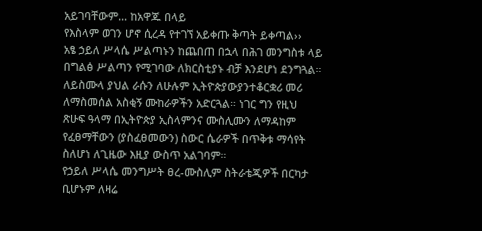አይገባቸውም… ከአዋጁ በላይ
የእስላም ወገን ሆኖ ሲረዳ የተገኘ አይቀጡ ቅጣት ይቀጣል››
አፄ ኃይለ ሥላሴ ሥልጣኑን ከጨበጠ በኋላ በሕገ መንግስቱ ላይ
በግልፅ ሥልጣን የሚገባው ለክርስቲያኑ ብቻ እንደሆነ ደንግጓል።
ለይስሙላ ያህል ራሱን ለሁሉም ኢትዮጵያውያንተቆርቋሪ መሪ
ለማስመሰል አስቂኝ ሙከራዎችን አድርጓል። ነገር ግን የዚህ
ጽሁፍ ዓላማ በኢትዮጵያ ኢስላምንና ሙስሊሙን ለማዳከም
የፈፀማቸውን (ያስፈፀመውን) ስውር ሴራዎች በጥቅቱ ማሳየት
ስለሆነ ለጊዜው እዚያ ውስጥ አልገባም።
የኃይለ ሥላሴ መንግሥት ፀረ-ሙስሊም ስትራቴጂዎች በርካታ
ቢሆኑም ለዛሬ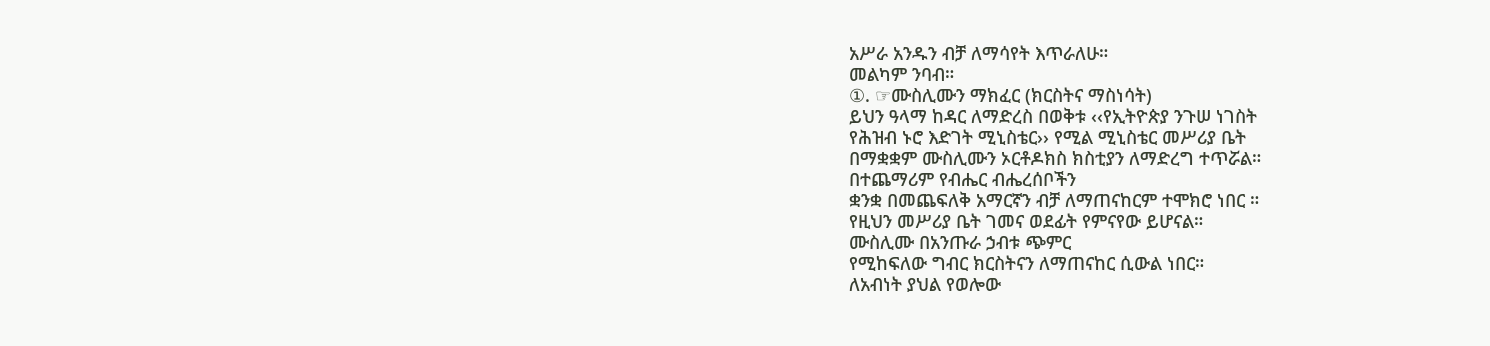አሥራ አንዱን ብቻ ለማሳየት እጥራለሁ።
መልካም ንባብ።
①. ☞ሙስሊሙን ማክፈር (ክርስትና ማስነሳት)
ይህን ዓላማ ከዳር ለማድረስ በወቅቱ ‹‹የኢትዮጵያ ንጉሠ ነገስት
የሕዝብ ኑሮ እድገት ሚኒስቴር›› የሚል ሚኒስቴር መሥሪያ ቤት
በማቋቋም ሙስሊሙን ኦርቶዶክስ ክስቲያን ለማድረግ ተጥሯል።
በተጨማሪም የብሔር ብሔረሰቦችን
ቋንቋ በመጨፍለቅ አማርኛን ብቻ ለማጠናከርም ተሞክሮ ነበር ።
የዚህን መሥሪያ ቤት ገመና ወደፊት የምናየው ይሆናል።
ሙስሊሙ በአንጡራ ኃብቱ ጭምር
የሚከፍለው ግብር ክርስትናን ለማጠናከር ሲውል ነበር።
ለአብነት ያህል የወሎው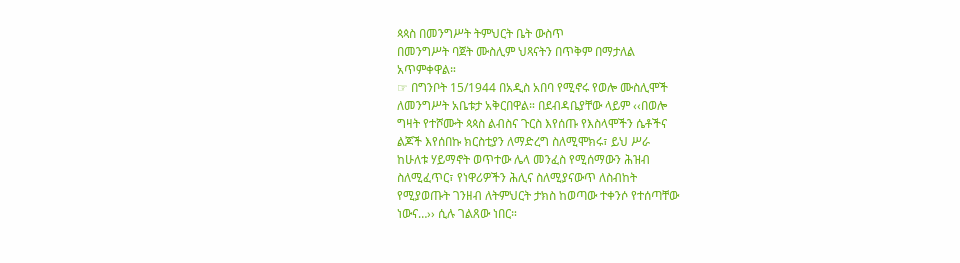ጳጳስ በመንግሥት ትምህርት ቤት ውስጥ
በመንግሥት ባጀት ሙስሊም ህጻናትን በጥቅም በማታለል
አጥምቀዋል።
☞ በግንቦት 15/1944 በአዲስ አበባ የሚኖሩ የወሎ ሙስሊሞች
ለመንግሥት አቤቱታ አቅርበዋል። በደብዳቤያቸው ላይም ‹‹በወሎ
ግዛት የተሾሙት ጳጳስ ልብስና ጉርስ እየሰጡ የእስላሞችን ሴቶችና
ልጆች እየሰበኩ ክርስቲያን ለማድረግ ስለሚሞክሩ፣ ይህ ሥራ
ከሁለቱ ሃይማኖት ወጥተው ሌላ መንፈስ የሚሰማውን ሕዝብ
ስለሚፈጥር፣ የነዋሪዎችን ሕሊና ስለሚያናውጥ ለስብከት
የሚያወጡት ገንዘብ ለትምህርት ታክስ ከወጣው ተቀንሶ የተሰጣቸው
ነውና…›› ሲሉ ገልጸው ነበር።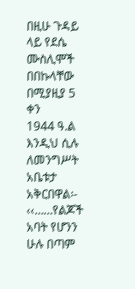በዚሁ ጉዳይ ላይ የደሴ ሙስሊሞች በበኩላቸው በሚያዚያ 5 ቀን
1944 ዓ.ል እንዲህ ሲሉ
ለመንግሥት አቤቱታ አቅርበዋል፡-
‹‹……የልጆች አባት የሆንን ሁሉ በጣም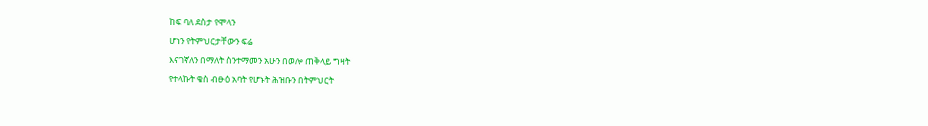ከፍ ባለ ደስታ የሞላን
ሆነን የትምህርታቸውን ፍሬ
እናገኛለን በማለት ስንተማመን አሁን በወሎ ጠቅላይ ግዛት
የተላኩት ቄስ ብፁዕ አባት የሆኑት ሕዝቡን በትምህርት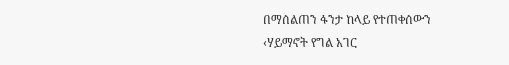በማሰልጠን ፋንታ ከላይ የተጠቀሰውን ‹ሃይማኖት የግል አገር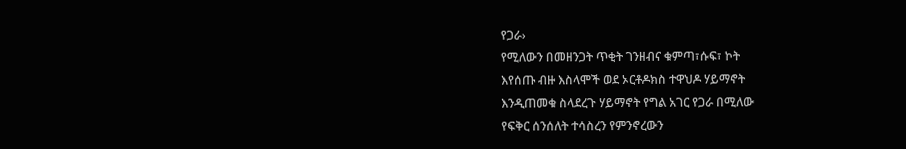የጋራ›
የሚለውን በመዘንጋት ጥቂት ገንዘብና ቁምጣ፣ሱፍ፣ ኮት
እየሰጡ ብዙ እስላሞች ወደ ኦርቶዶክስ ተዋህዶ ሃይማኖት
እንዲጠመቁ ስላደረጉ ሃይማኖት የግል አገር የጋራ በሚለው
የፍቅር ሰንሰለት ተሳስረን የምንኖረውን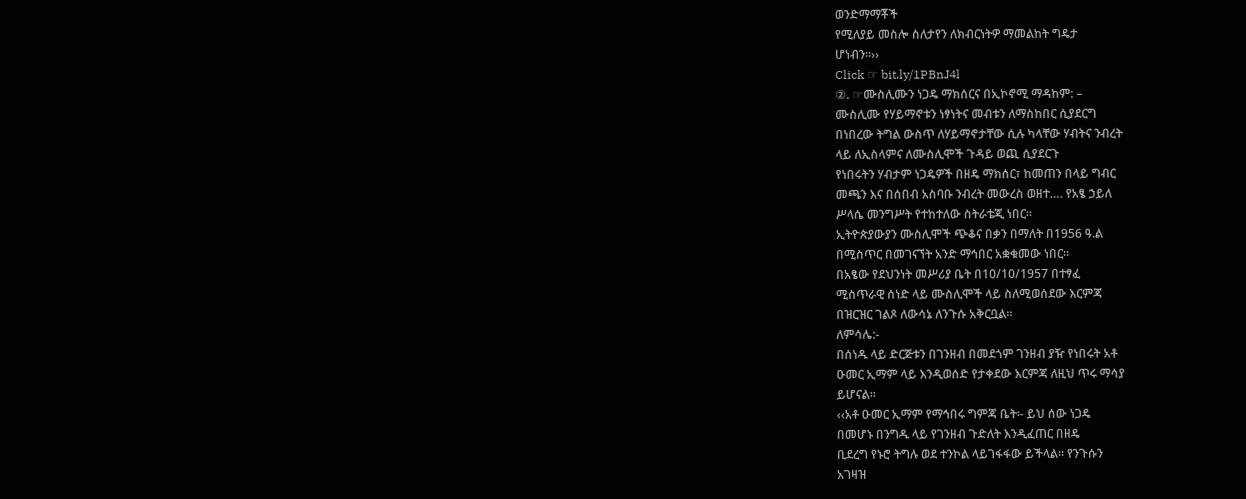ወንድማማቾች
የሚለያይ መስሎ ስለታየን ለክብርነትዎ ማመልከት ግዴታ
ሆነብን።››
Click ☞ bit.ly/1PBnJ4l
②. ☞ሙስሊሙን ነጋዴ ማክሰርና በኢኮኖሚ ማዳከም: –
ሙስሊሙ የሃይማኖቱን ነፃነትና መብቱን ለማስከበር ሲያደርግ
በነበረው ትግል ውስጥ ለሃይማኖታቸው ሲሉ ካላቸው ሃብትና ንብረት
ላይ ለኢስላምና ለሙስሊሞች ጉዳይ ወጪ ሲያደርጉ
የነበሩትን ሃብታም ነጋዴዎች በዘዴ ማክሰር፣ ከመጠን በላይ ግብር
መጫን እና በሰበብ አስባቡ ንብረት መውረስ ወዘተ…. የአፄ ኃይለ
ሥላሴ መንግሥት የተከተለው ስትራቴጂ ነበር።
ኢትዮጵያውያን ሙስሊሞች ጭቆና በቃን በማለት በ1956 ዓ.ል
በሚስጥር በመገናኘት አንድ ማኅበር አቋቁመው ነበር።
በአፄው የደህንነት መሥሪያ ቤት በ10/10/1957 በተፃፈ
ሚስጥራዊ ሰነድ ላይ ሙስሊሞች ላይ ስለሚወሰደው እርምጃ
በዝርዝር ገልጾ ለውሳኔ ለንጉሱ አቅርቧል።
ለምሳሌ:-
በሰነዱ ላይ ድርጅቱን በገንዘብ በመደጎም ገንዘብ ያዥ የነበሩት አቶ
ዑመር ኢማም ላይ እንዲወሰድ የታቀደው እርምጃ ለዚህ ጥሩ ማሳያ
ይሆናል።
‹‹አቶ ዑመር ኢማም የማኅበሩ ግምጃ ቤት፡- ይህ ሰው ነጋዴ
በመሆኑ በንግዱ ላይ የገንዘብ ጉድለት እንዲፈጠር በዘዴ
ቢደረግ የኑሮ ትግሉ ወደ ተንኮል ላይገፋፋው ይችላል። የንጉሱን
አገዛዝ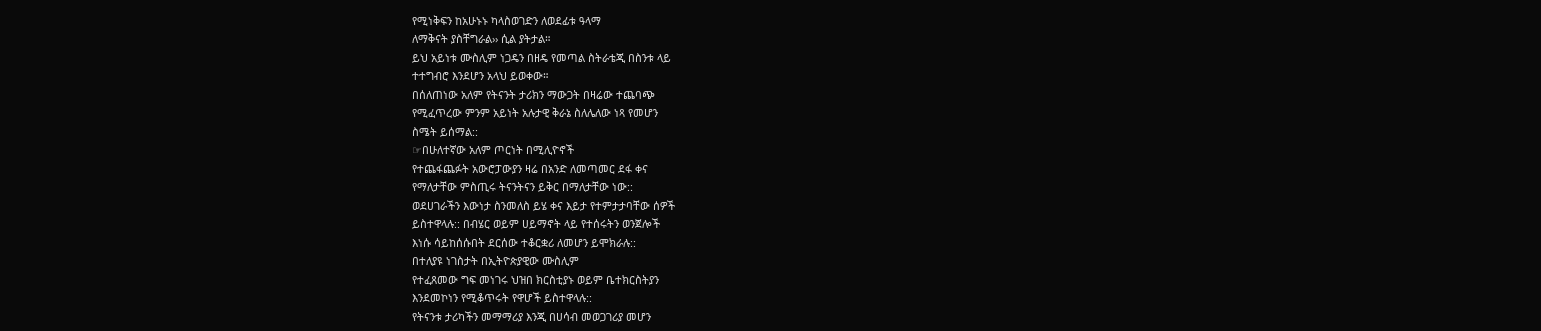የሚነቅፍን ከአሁኑኑ ካላስወገድን ለወደፊቱ ዓላማ
ለማቅናት ያስቸግራል›› ሲል ያትታል።
ይህ አይነቱ ሙስሊም ነጋዴን በዘዴ የመጣል ስትራቴጂ በስንቱ ላይ
ተተግብሮ እንደሆን አላህ ይወቀው።
በሰለጠነው አለም የትናንት ታሪክን ማውጋት በዛሬው ተጨባጭ
የሚፈጥረው ምንም አይነት አሉታዊ ቅራኔ ስለሌለው ነጻ የመሆን
ስሜት ይሰማል::
☞በሁለተኛው አለም ጦርነት በሚሊዮኖች
የተጨፋጨፉት አውሮፓውያን ዛሬ በአንድ ለመጣመር ደፋ ቀና
የማለታቸው ምስጢሩ ትናንትናን ይቅር በማለታቸው ነው::
ወደሀገራችን እውነታ ስንመለስ ይሄ ቀና እይታ የተምታታባቸው ሰዎች
ይስተዋላሉ:: በብሄር ወይም ሀይማኖት ላይ የተሰሩትን ወንጀሎች
እነሱ ሳይከሰሱበት ደርሰው ተቆርቋሪ ለመሆን ይሞክራሉ::
በተለያዩ ነገስታት በኢትዮጵያዊው ሙስሊም
የተፈጸመው ግፍ መነገሩ ህዝበ ክርስቲያኑ ወይም ቤተክርስትያን
እንደመኮነን የሚቆጥሩት የዋሆች ይስተዋላሉ::
የትናንቱ ታሪካችን መማማሪያ እንጂ በሀሳብ መወጋገሪያ መሆን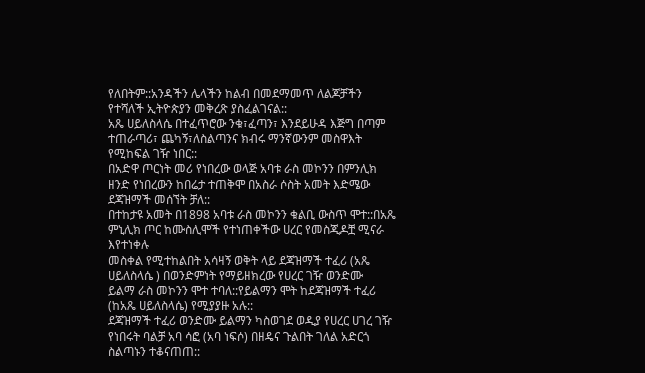የለበትም::አንዳችን ሌላችን ከልብ በመደማመጥ ለልጆቻችን
የተሻለች ኢትዮጵያን መቅረጽ ያስፈልገናል::
አጼ ሀይለስላሴ በተፈጥሮው ንቁ፣ፈጣን፣ እንደይሁዳ እጅግ በጣም
ተጠራጣሪ፣ ጨካኝ፣ለስልጣንና ክብሩ ማንኛውንም መስዋእት
የሚከፍል ገዥ ነበር::
በአድዋ ጦርነት መሪ የነበረው ወላጅ አባቱ ራስ መኮንን በምንሊክ
ዘንድ የነበረውን ከበሬታ ተጠቅሞ በአስራ ሶስት አመት እድሜው
ደጃዝማች መሰኘት ቻለ::
በተከታዩ አመት በ1898 አባቱ ራስ መኮንን ቁልቢ ውስጥ ሞተ::በአጼ
ምኒሊክ ጦር ከሙስሊሞች የተነጠቀችው ሀረር የመስጂዶቿ ሚናራ
እየተነቀሉ
መስቀል የሚተከልበት አሳዛኝ ወቅት ላይ ደጃዝማች ተፈሪ (አጼ
ሀይለስላሴ ) በወንድምነት የማይዘክረው የሀረር ገዥ ወንድሙ
ይልማ ራስ መኮንን ሞተ ተባለ::የይልማን ሞት ከደጃዝማች ተፈሪ
(ከአጼ ሀይለስላሴ) የሚያያዙ አሉ::
ደጃዝማች ተፈሪ ወንድሙ ይልማን ካስወገደ ወዲያ የሀረር ሀገረ ገዥ
የነበሩት ባልቻ አባ ሳፎ (አባ ነፍሶ) በዘዴና ጉልበት ገለል አድርጎ
ስልጣኑን ተቆናጠጠ::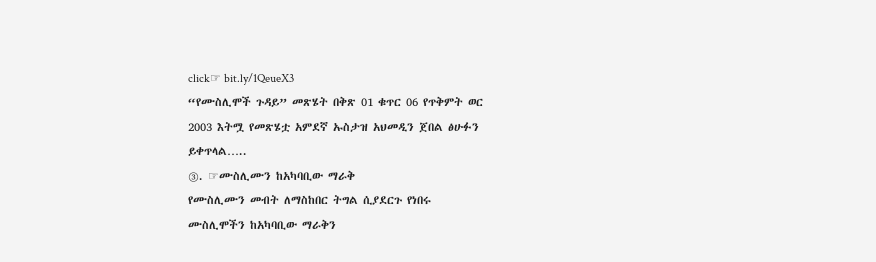click☞ bit.ly/1QeueX3
“የሙስሊሞች ጉዳይ” መጽሄት በቅጽ 01 ቁጥር 06 የጥቅምት ወር
2003 እትሟ የመጽሄቷ አምደኛ ኡስታዝ አህመዲን ጀበል ፅሁፉን
ይቀጥላል…..
③. ☞ሙስሊሙን ከአካባቢው ማራቅ
የሙስሊሙን መብት ለማስከበር ትግል ሲያደርጉ የነበሩ
ሙስሊሞችን ከአካባቢው ማራቅን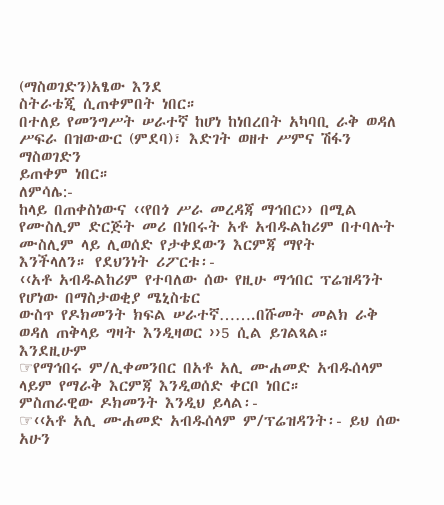(ማስወገድን)አፄው እንደ
ስትራቴጂ ሲጠቀምበት ነበር።
በተለይ የመንግሥት ሠራተኛ ከሆነ ከነበረበት አካባቢ ራቅ ወዳለ
ሥፍራ በዝውውር (ምደባ)፣ እድገት ወዘተ ሥምና ሽፋን ማስወገድን
ይጠቀም ነበር።
ለምሳሌ:-
ከላይ በጠቀስነውና ‹‹የበጎ ሥራ መረዳጃ ማኅበር›› በሚል
የሙስሊም ድርጅት መሪ በነበሩት አቶ አብዱልከሪም በተባሉት
ሙስሊም ላይ ሊወሰድ የታቀደውን እርምጃ ማየት
እንችላለን። የደህንነት ሪፖርቱ፡-
‹‹አቶ አብዱልከሪም የተባለው ሰው የዚሁ ማኅበር ፕሬዝዳንት
የሆነው በማስታወቂያ ሜኒስቴር
ውስጥ የዶክመንት ክፍል ሠራተኛ…….በሹመት መልክ ራቅ
ወዳለ ጠቅላይ ግዛት እንዲዛወር ››5 ሲል ይገልጻል።
እንደዚሁም
☞የማኅበሩ ም/ሊቀመንበር በአቶ አሊ ሙሐመድ አብዱሰላም
ላይም የማራቅ እርምጃ እንዲወሰድ ቀርቦ ነበር።
ምስጠራዊው ዶክመንት እንዲህ ይላል፡-
☞‹‹አቶ አሊ ሙሐመድ አብዱሰላም ም/ፕሬዝዳንት፡- ይህ ሰው
አሁን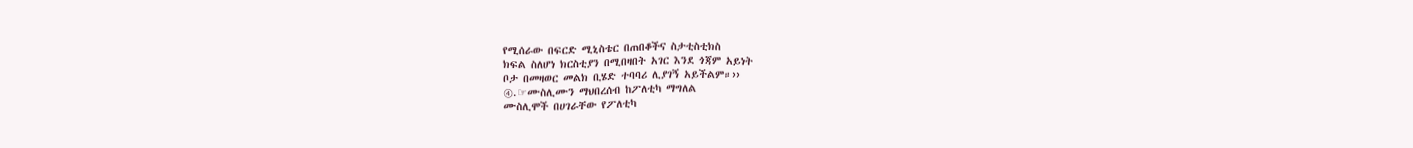የሚሰራው በፍርድ ሚኒስቴር በጠበቆችና ስታቲስቲክስ
ክፍል ስለሆነ ክርስቲያን በሚበዛበት አገር እንደ ጎጃም አይነት
ቦታ በመዛወር መልክ ቢሄድ ተባባሪ ሊያገኝ አይችልም።››
④.☞ሙስሊሙን ማህበረሰብ ከፖለቲካ ማግለል
ሙስሊሞች በሀገራቸው የፖለቲካ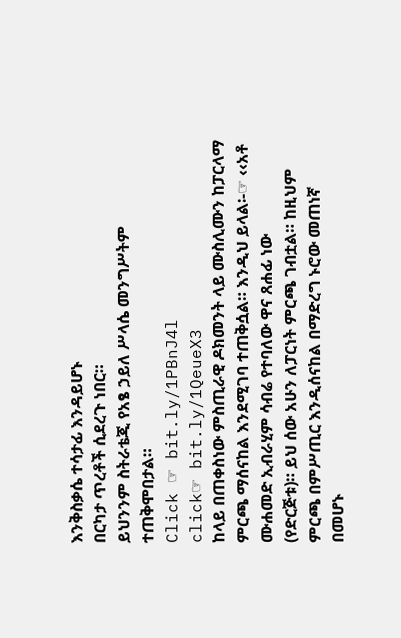እንቅስቃሴ ተሳታፊ እንዳይሆኑ
በርካታ ጥረቶች ሲደረጉ ነበር።
ይህንንም ስትራቴጂ የአፄ ኃይለ ሥላሴ መንግሥትም
ተጠቅሞበታል።
Click ☞ bit.ly/1PBnJ4l
click☞ bit.ly/1QeueX3
ከላይ በጠቀስነው ምስጢራዊ ዶክመንት ላይ ሙስሊሙን ከፓርላማ
ምርጫ ማሰናከል እንደሚገባ ተጠቅሷል። እንዲህ ይላል፡-☞ ‹‹አቶ
ሙሐመድ ኢብራሂም ሳብሬ የተባለው ዋና ጸሐፊ ነው
(የድርጅቱ)። ይህ ሰው አሁን ለፓርነት ምርጫ ገብቷል። ከዚህም
ምርጫ በምሥጢር እንዲሰናከል በማድረግ ኑሮው መጠነኛ
በመሆኑ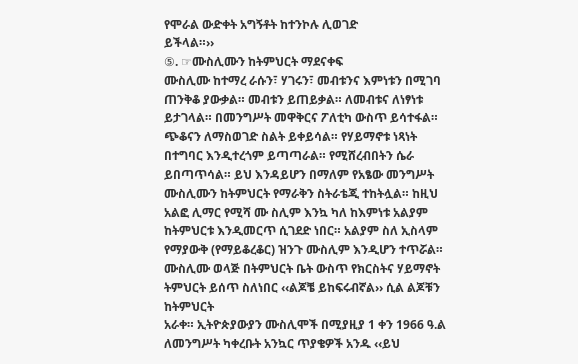የሞራል ውድቀት አግኝቶት ከተንኮሉ ሊወገድ
ይችላል።››
⑤. ☞ሙስሊሙን ከትምህርት ማደናቀፍ
ሙስሊሙ ከተማረ ራሱን፣ ሃገሩን፣ መብቱንና እምነቱን በሚገባ
ጠንቅቆ ያውቃል። መብቱን ይጠይቃል። ለመብቱና ለነፃነቱ
ይታገላል። በመንግሥት መዋቅርና ፖለቲካ ውስጥ ይሳተፋል።
ጭቆናን ለማስወገድ ስልት ይቀይሳል። የሃይማኖቱ ነጻነት
በተግባር እንዲተረጎም ይጣጣራል። የሚሸረብበትን ሴራ
ይበጣጥሳል። ይህ እንዳይሆን በማለም የአፄው መንግሥት
ሙስሊሙን ከትምህርት የማራቅን ስትራቴጂ ተከትሏል። ከዚህ
አልፎ ሊማር የሚሻ ሙ ስሊም እንኳ ካለ ከእምነቱ አልያም
ከትምህርቱ እንዲመርጥ ሲገደድ ነበር። አልያም ስለ ኢስላም
የማያውቅ (የማይቆረቆር) ዝንጉ ሙስሊም እንዲሆን ተጥሯል።
ሙስሊሙ ወላጅ በትምህርት ቤት ውስጥ የክርስትና ሃይማኖት
ትምህርት ይሰጥ ስለነበር ‹‹ልጆቼ ይከፍሩብኛል›› ሲል ልጆቹን
ከትምህርት
አራቀ። ኢትዮጵያውያን ሙስሊሞች በሚያዚያ 1 ቀን 1966 ዓ.ል
ለመንግሥት ካቀረቡት አንኳር ጥያቄዎች አንዱ ‹‹ይህ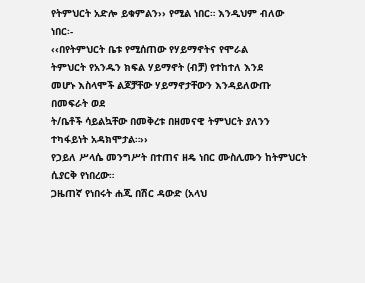የትምህርት አድሎ ይቁምልን›› የሚል ነበር። እንዲህም ብለው
ነበር፡-
‹‹በየትምህርት ቤቱ የሚሰጠው የሃይማኖትና የሞራል
ትምህርት የአንዱን ክፍል ሃይማኖት (ብቻ) የተከተለ እንደ
መሆኑ እስላሞች ልጆቻቸው ሃይማኖታቸውን እንዳይለውጡ
በመፍራት ወደ
ት/ቤቶች ሳይልኳቸው በመቅረቱ በዘመናዊ ትምህርት ያለንን
ተካፋይነት አዳክሞታል።››
የኃይለ ሥላሴ መንግሥት በተጠና ዘዴ ነበር ሙስሊሙን ከትምህርት
ሲያርቅ የነበረው።
ጋዜጠኛ የነበሩት ሐጂ በሽር ዳውድ (አላህ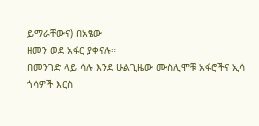ይማራቸውና) በአፄው
ዘመን ወደ አፋር ያቀናሉ።
በመንገድ ላይ ሳሉ እንደ ሁልጊዜው ሙስሊሞቹ አፋሮችና ኢሳ
ጎሳዎች እርስ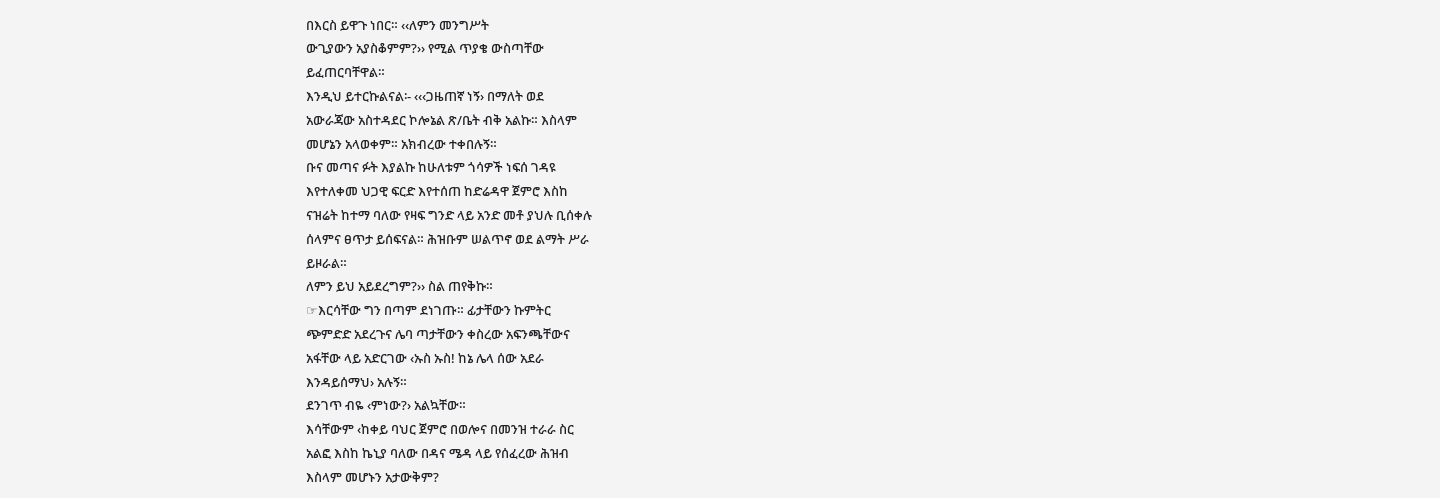በእርስ ይዋጉ ነበር። ‹‹ለምን መንግሥት
ውጊያውን አያስቆምም?›› የሚል ጥያቄ ውስጣቸው
ይፈጠርባቸዋል።
እንዲህ ይተርኩልናል፡- ‹‹‹ጋዜጠኛ ነኝ› በማለት ወደ
አውራጃው አስተዳደር ኮሎኔል ጽ/ቤት ብቅ አልኩ። እስላም
መሆኔን አላወቀም። አክብረው ተቀበሉኝ።
ቡና መጣና ፉት እያልኩ ከሁለቱም ጎሳዎች ነፍሰ ገዳዩ
እየተለቀመ ህጋዊ ፍርድ እየተሰጠ ከድሬዳዋ ጀምሮ እስከ
ናዝሬት ከተማ ባለው የዛፍ ግንድ ላይ አንድ መቶ ያህሉ ቢሰቀሉ
ሰላምና ፀጥታ ይሰፍናል። ሕዝቡም ሠልጥኖ ወደ ልማት ሥራ
ይዞራል።
ለምን ይህ አይደረግም?›› ስል ጠየቅኩ።
☞እርሳቸው ግን በጣም ደነገጡ። ፊታቸውን ኩምትር
ጭምድድ አደረጉና ሌባ ጣታቸውን ቀስረው አፍንጫቸውና
አፋቸው ላይ አድርገው ‹ኡስ ኡስ! ከኔ ሌላ ሰው አደራ
እንዳይሰማህ› አሉኝ።
ደንገጥ ብዬ ‹ምነው?› አልኳቸው።
እሳቸውም ‹ከቀይ ባህር ጀምሮ በወሎና በመንዝ ተራራ ስር
አልፎ እስከ ኬኒያ ባለው በዳና ሜዳ ላይ የሰፈረው ሕዝብ
እስላም መሆኑን አታውቅም?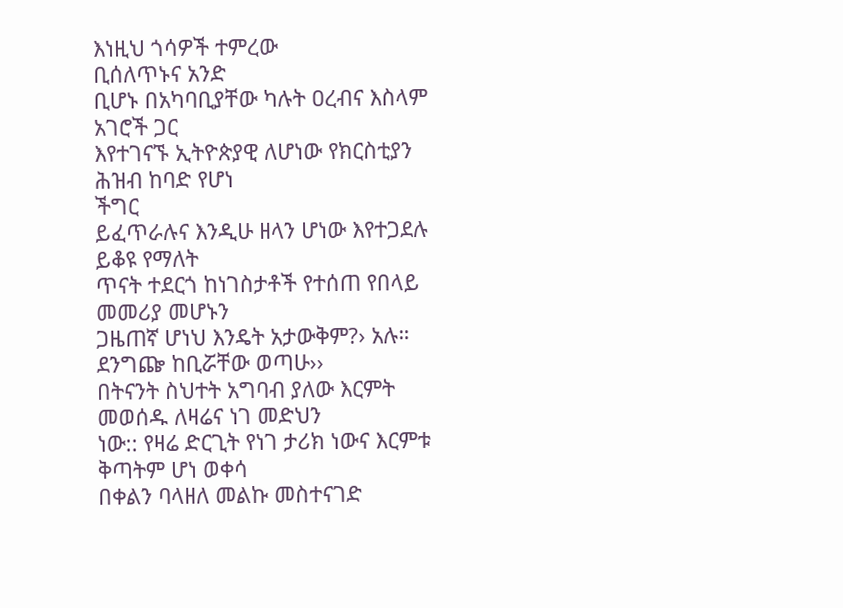እነዚህ ጎሳዎች ተምረው
ቢሰለጥኑና አንድ
ቢሆኑ በአካባቢያቸው ካሉት ዐረብና እስላም አገሮች ጋር
እየተገናኙ ኢትዮጵያዊ ለሆነው የክርስቲያን ሕዝብ ከባድ የሆነ
ችግር
ይፈጥራሉና እንዲሁ ዘላን ሆነው እየተጋደሉ ይቆዩ የማለት
ጥናት ተደርጎ ከነገስታቶች የተሰጠ የበላይ መመሪያ መሆኑን
ጋዜጠኛ ሆነህ እንዴት አታውቅም?› አሉ።
ደንግጬ ከቢሯቸው ወጣሁ››
በትናንት ስህተት አግባብ ያለው እርምት መወሰዱ ለዛሬና ነገ መድህን
ነው:: የዛሬ ድርጊት የነገ ታሪክ ነውና እርምቱ ቅጣትም ሆነ ወቀሳ
በቀልን ባላዘለ መልኩ መስተናገድ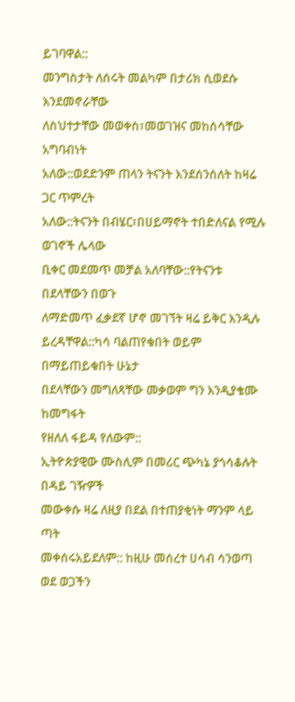ይገባዋል::
መንግስታት ለሰሩት መልካም በታሪክ ሲወደሱ እንደመኖራቸው
ለስህተታቸው መወቀስ፣መወገዝና መከሰሳቸው አግባብነት
አለው::ወደድንም ጠላን ትናንት እንደሰንሰለት ከዛሬ ጋር ጥምረት
አለው::ትናንት በብሄር፣በሀይማኖት ተበድለናል የሚሉ ወገኖች ሌላው
ቢቀር መደመጥ መቻል አለባቸው::የትናንቱ በደላቸውን በወጉ
ለማድመጥ ፈቃደኛ ሆኖ መገኘት ዛሬ ይቅር እንዲሉ
ይረዳቸዋል::ካሳ ባልጠየቁበት ወይም በማይጠይቁበት ሁኔታ
በደላቸውን መግለጻቸው መቃወም ግን እንዲያቄሙ ከመግፋት
የዘለለ ፋይዳ የለውም::
ኢትዮጵያዊው ሙስሊም በመሪር ጭካኔ ያጎሳቆሉት በዳይ ገዥዎች
መውቀሱ ዛሬ ለዚያ በደል በተጠያቂነት ማንም ላይ ጣት
መቀሰሩአይደለም:: ከዚሁ መሰረተ ሀሳብ ሳንወጣ ወደ ወጋችን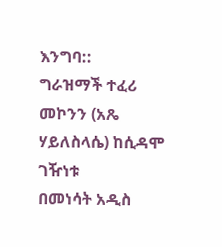እንግባ::
ግራዝማች ተፈሪ መኮንን (አጼ ሃይለስላሴ) ከሲዳሞ ገዥነቱ
በመነሳት አዲስ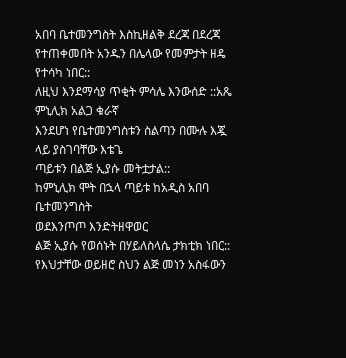አበባ ቤተመንግስት እስኪዘልቅ ደረጃ በደረጃ
የተጠቀመበት አንዱን በሌላው የመምታት ዘዴ የተሳካ ነበር::
ለዚህ እንደማሳያ ጥቂት ምሳሌ እንውሰድ ::አጼ ምኒሊክ አልጋ ቁራኛ
እንደሆነ የቤተመንግስቱን ስልጣን በሙሉ እጇ ላይ ያስገባቸው እቴጌ
ጣይቱን በልጅ ኢያሱ መትቷታል::
ከምኒሊክ ሞት በኋላ ጣይቱ ከአዲስ አበባ ቤተመንግስት
ወደእንጦጦ እንድትዘዋወር
ልጅ ኢያሱ የወሰኑት በሃይለስላሴ ታክቲክ ነበር::
የእህታቸው ወይዘሮ ስህን ልጅ መነን አስፋውን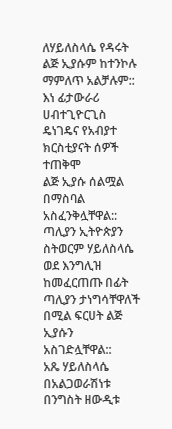ለሃይለስላሴ የዳሩት
ልጅ ኢያሱም ከተንኮሉ ማምለጥ አልቻሉም:: እነ ፊታውራሪ
ሀብተጊዮርጊስ ዴነገዴና የአብያተ ክርስቲያናት ሰዎች ተጠቅሞ
ልጅ ኢያሱ ሰልሟል በማስባል አስፈንቅሏቸዋል::
ጣሊያን ኢትዮጵያን ስትወርም ሃይለስላሴ ወደ እንግሊዝ
ከመፈርጠጡ በፊት ጣሊያን ታነግሳቸዋለች በሚል ፍርሀት ልጅ
ኢያሱን
አስገድሏቸዋል::
አጼ ሃይለስላሴ በአልጋወራሽነቱ በንግስት ዘውዲቱ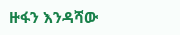ዙፋን እንዳሻው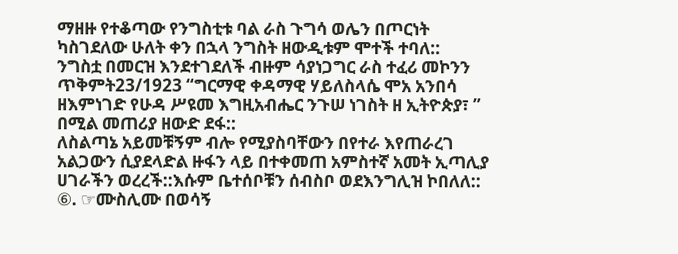ማዘዙ የተቆጣው የንግስቲቱ ባል ራስ ጉግሳ ወሌን በጦርነት
ካስገደለው ሁለት ቀን በኋላ ንግስት ዘውዲቱም ሞተች ተባለ::
ንግስቷ በመርዝ እንደተገደለች ብዙም ሳያነጋግር ራስ ተፈሪ መኮንን
ጥቅምት23/1923 “ግርማዊ ቀዳማዊ ሃይለስላሴ ሞአ አንበሳ
ዘእምነገድ የሁዳ ሥዩመ እግዚአብሔር ንጉሠ ነገስት ዘ ኢትዮጵያ፣ ”
በሚል መጠሪያ ዘውድ ደፋ::
ለስልጣኔ አይመቹኝም ብሎ የሚያስባቸውን በየተራ እየጠራረገ
አልጋውን ሲያደላድል ዙፋን ላይ በተቀመጠ አምስተኛ አመት ኢጣሊያ
ሀገራችን ወረረች::እሱም ቤተሰቦቹን ሰብስቦ ወደእንግሊዝ ኮበለለ::
⑥. ☞ሙስሊሙ በወሳኝ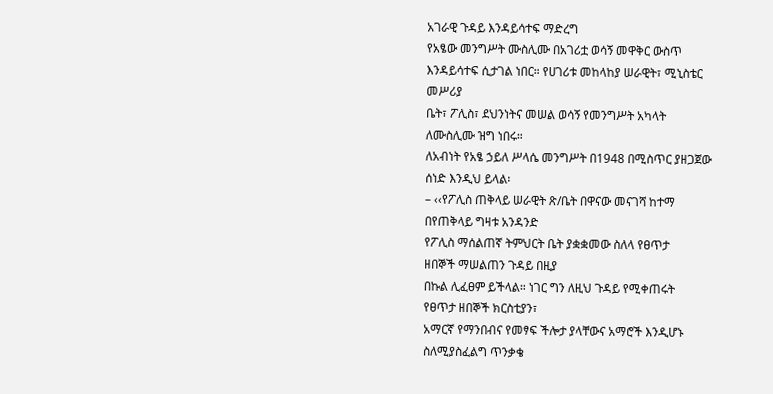አገራዊ ጉዳይ እንዳይሳተፍ ማድረግ
የአፄው መንግሥት ሙስሊሙ በአገሪቷ ወሳኝ መዋቅር ውስጥ
እንዳይሳተፍ ሲታገል ነበር። የሀገሪቱ መከላከያ ሠራዊት፣ ሚኒስቴር
መሥሪያ
ቤት፣ ፖሊስ፣ ደህንነትና መሠል ወሳኝ የመንግሥት አካላት
ለሙስሊሙ ዝግ ነበሩ።
ለአብነት የአፄ ኃይለ ሥላሴ መንግሥት በ1948 በሚስጥር ያዘጋጀው
ሰነድ እንዲህ ይላል፡
– ‹‹የፖሊስ ጠቅላይ ሠራዊት ጽ/ቤት በዋናው መናገሻ ከተማ
በየጠቅላይ ግዛቱ አንዳንድ
የፖሊስ ማሰልጠኛ ትምህርት ቤት ያቋቋመው ስለላ የፀጥታ
ዘበኞች ማሠልጠን ጉዳይ በዚያ
በኩል ሊፈፀም ይችላል። ነገር ግን ለዚህ ጉዳይ የሚቀጠሩት
የፀጥታ ዘበኞች ክርስቲያን፣
አማርኛ የማንበብና የመፃፍ ችሎታ ያላቸውና አማሮች እንዲሆኑ
ስለሚያስፈልግ ጥንቃቄ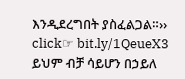እንዲደረግበት ያስፈልጋል።››
click☞ bit.ly/1QeueX3
ይህም ብቻ ሳይሆን በኃይለ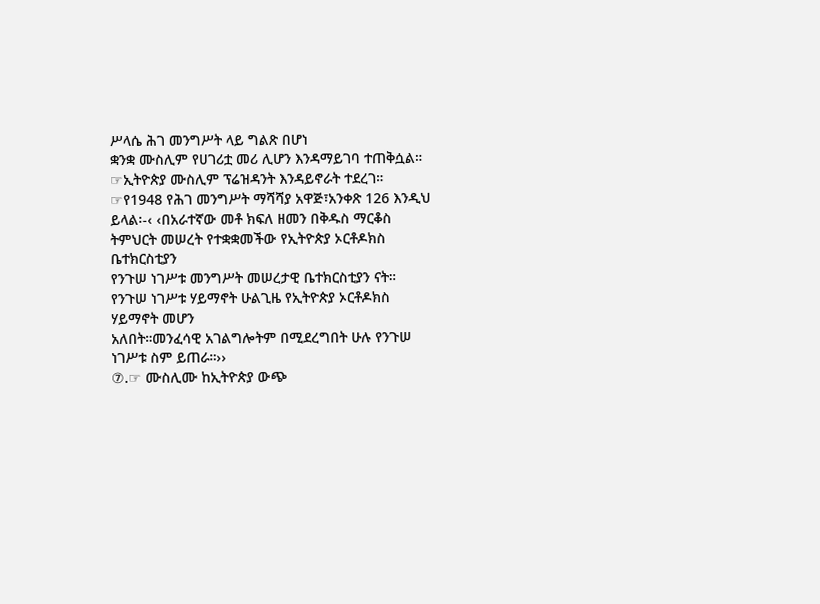ሥላሴ ሕገ መንግሥት ላይ ግልጽ በሆነ
ቋንቋ ሙስሊም የሀገሪቷ መሪ ሊሆን እንዳማይገባ ተጠቅሷል።
☞ኢትዮጵያ ሙስሊም ፕሬዝዳንት እንዳይኖራት ተደረገ።
☞የ1948 የሕገ መንግሥት ማሻሻያ አዋጅ፣አንቀጽ 126 እንዲህ
ይላል፡-‹ ‹በአራተኛው መቶ ክፍለ ዘመን በቅዱስ ማርቆስ
ትምህርት መሠረት የተቋቋመችው የኢትዮጵያ ኦርቶዶክስ
ቤተክርስቲያን
የንጉሠ ነገሥቱ መንግሥት መሠረታዊ ቤተክርስቲያን ናት።
የንጉሠ ነገሥቱ ሃይማኖት ሁልጊዜ የኢትዮጵያ ኦርቶዶክስ
ሃይማኖት መሆን
አለበት።መንፈሳዊ አገልግሎትም በሚደረግበት ሁሉ የንጉሠ
ነገሥቱ ስም ይጠራ።››
⑦.☞ ሙስሊሙ ከኢትዮጵያ ውጭ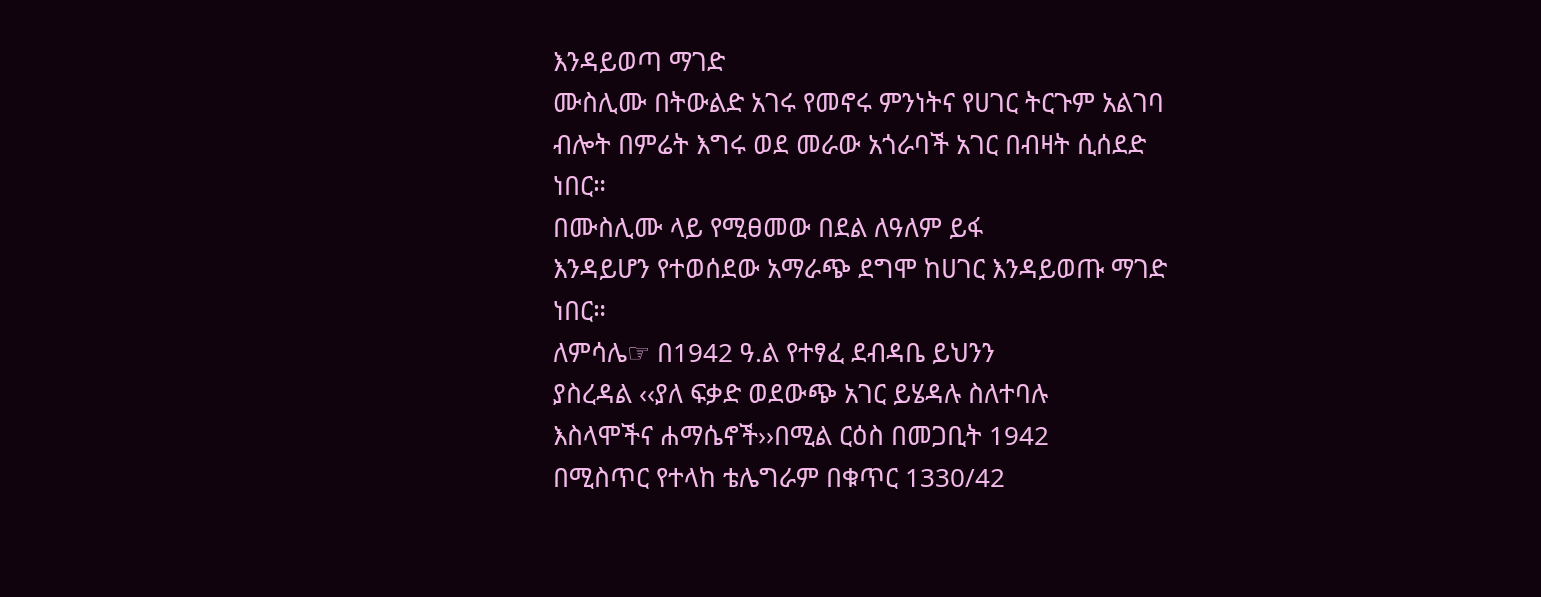እንዳይወጣ ማገድ
ሙስሊሙ በትውልድ አገሩ የመኖሩ ምንነትና የሀገር ትርጉም አልገባ
ብሎት በምሬት እግሩ ወደ መራው አጎራባች አገር በብዛት ሲሰደድ
ነበር።
በሙስሊሙ ላይ የሚፀመው በደል ለዓለም ይፋ
እንዳይሆን የተወሰደው አማራጭ ደግሞ ከሀገር እንዳይወጡ ማገድ
ነበር።
ለምሳሌ☞ በ1942 ዓ.ል የተፃፈ ደብዳቤ ይህንን
ያስረዳል ‹‹ያለ ፍቃድ ወደውጭ አገር ይሄዳሉ ስለተባሉ
እስላሞችና ሐማሴኖች››በሚል ርዕስ በመጋቢት 1942
በሚስጥር የተላከ ቴሌግራም በቁጥር 1330/42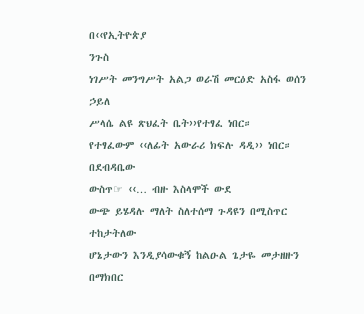በ‹‹የኢትዮጵያ
ንጉስ
ነገሥት መንግሥት አልጋ ወራሽ መርዕድ አስፋ ወሰን ኃይለ
ሥላሴ ልዩ ጽህፈት ቤት››የተፃፈ ነበር።
የተፃፈውም ‹‹ለፊት አውራሪ ክፍሉ ዳዲ›› ነበር። በደብዳቤው
ውስጥ☞ ‹‹… ብዙ እስላሞች ውደ
ውጭ ይሄዳሉ ማለት ስለተሰማ ጉዳዩን በሚስጥር ተከታትለው
ሆኔታውን እንዲያሳውቁኝ ከልዑል ጌታዬ መታዘዙን በማክበር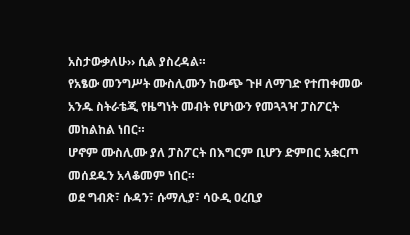አስታውቃለሁ›› ሲል ያስረዳል።
የአፄው መንግሥት ሙስሊሙን ከውጭ ጉዞ ለማገድ የተጠቀመው
አንዱ ስትራቴጂ የዜግነት መብት የሆነውን የመጓጓዣ ፓስፖርት
መከልከል ነበር።
ሆኖም ሙስሊሙ ያለ ፓስፖርት በእግርም ቢሆን ድምበር አቋርጦ
መሰደዱን አላቆመም ነበር።
ወደ ግብጽ፣ ሱዳን፣ ሱማሊያ፣ ሳዑዲ ዐረቢያ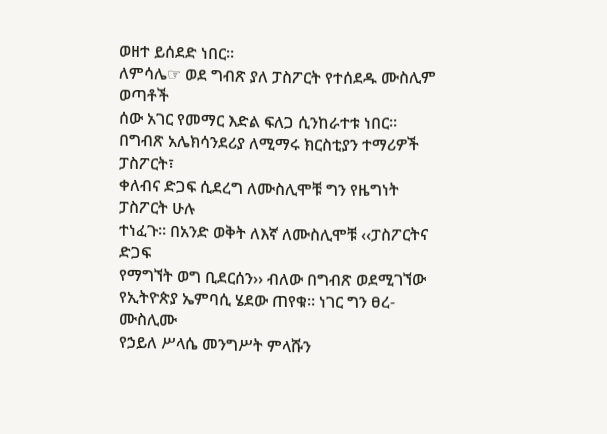ወዘተ ይሰደድ ነበር።
ለምሳሌ☞ ወደ ግብጽ ያለ ፓስፖርት የተሰደዱ ሙስሊም ወጣቶች
ሰው አገር የመማር እድል ፍለጋ ሲንከራተቱ ነበር።
በግብጽ አሌክሳንደሪያ ለሚማሩ ክርስቲያን ተማሪዎች ፓስፖርት፣
ቀለብና ድጋፍ ሲደረግ ለሙስሊሞቹ ግን የዜግነት ፓስፖርት ሁሉ
ተነፈጉ። በአንድ ወቅት ለእኛ ለሙስሊሞቹ ‹‹ፓስፖርትና ድጋፍ
የማግኘት ወግ ቢደርሰን›› ብለው በግብጽ ወደሚገኘው
የኢትዮጵያ ኤምባሲ ሄደው ጠየቁ። ነገር ግን ፀረ- ሙስሊሙ
የኃይለ ሥላሴ መንግሥት ምላሹን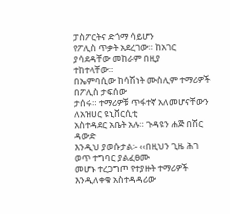ፓስፖርትና ድጎማ ሳይሆን
የፖሊስ ጥቃት አደረገው። ከአገር ያሳደዳቸው መከራም በዚያ
ተከተላቸው።
በኤምባሲው ከሳሽነት ሙስሊም ተማሪዎች በፖሊስ ታፍሰው
ታሰሩ። ተማሪዎቹ ጥፋተኛ አለመሆናቸውን ለአዝሀር ዩኒቨርሲቲ
አስተዳደር አቤት አሉ። ጉዳዩን ሐጅ በሽር ዳውድ
እንዲህ ያወሱታል፡- ‹‹በዚህን ጊዜ ሕገ ወጥ ተግባር ያልፈፀሙ
መሆኑ ተረጋግጦ የተያዙት ተማሪዎች እንዲለቀቁ አስተዳዳሪው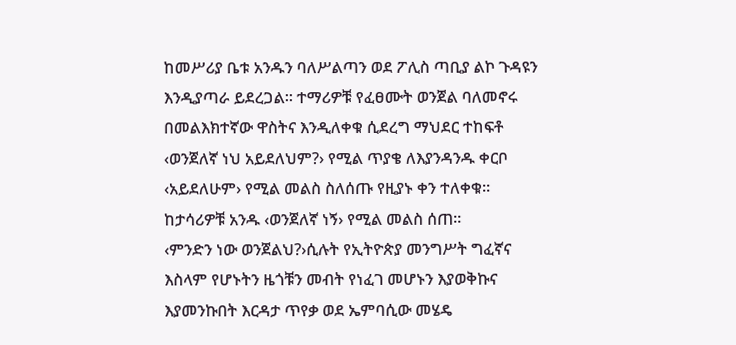ከመሥሪያ ቤቱ አንዱን ባለሥልጣን ወደ ፖሊስ ጣቢያ ልኮ ጉዳዩን
እንዲያጣራ ይደረጋል። ተማሪዎቹ የፈፀሙት ወንጀል ባለመኖሩ
በመልእክተኛው ዋስትና እንዲለቀቁ ሲደረግ ማህደር ተከፍቶ
‹ወንጀለኛ ነህ አይደለህም?› የሚል ጥያቄ ለእያንዳንዱ ቀርቦ
‹አይደለሁም› የሚል መልስ ስለሰጡ የዚያኑ ቀን ተለቀቁ።
ከታሳሪዎቹ አንዱ ‹ወንጀለኛ ነኝ› የሚል መልስ ሰጠ።
‹ምንድን ነው ወንጀልህ?›ሲሉት የኢትዮጵያ መንግሥት ግፈኛና
እስላም የሆኑትን ዜጎቹን መብት የነፈገ መሆኑን እያወቅኩና
እያመንኩበት እርዳታ ጥየቃ ወደ ኤምባሲው መሄዴ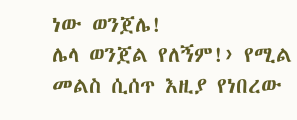ነው ወንጀሌ!
ሌላ ወንጀል የለኝም!› የሚል መልስ ሲሰጥ እዚያ የነበረው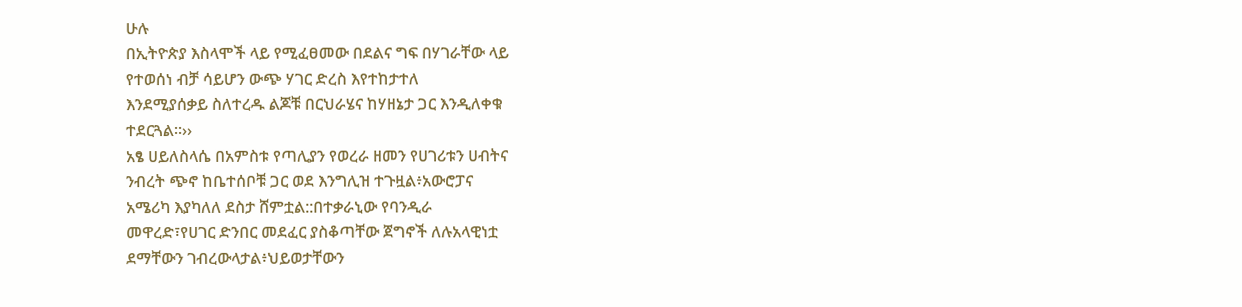ሁሉ
በኢትዮጵያ እስላሞች ላይ የሚፈፀመው በደልና ግፍ በሃገራቸው ላይ
የተወሰነ ብቻ ሳይሆን ውጭ ሃገር ድረስ እየተከታተለ
እንደሚያሰቃይ ስለተረዱ ልጆቹ በርህራሄና ከሃዘኔታ ጋር እንዲለቀቁ
ተደርጓል።››
አፄ ሀይለስላሴ በአምስቱ የጣሊያን የወረራ ዘመን የሀገሪቱን ሀብትና
ንብረት ጭኖ ከቤተሰቦቹ ጋር ወደ እንግሊዝ ተጉዟል፥አውሮፓና
አሜሪካ እያካለለ ደስታ ሸምቷል::በተቃራኒው የባንዲራ
መዋረድ፣የሀገር ድንበር መደፈር ያስቆጣቸው ጀግኖች ለሉአላዊነቷ
ደማቸውን ገብረውላታል፥ህይወታቸውን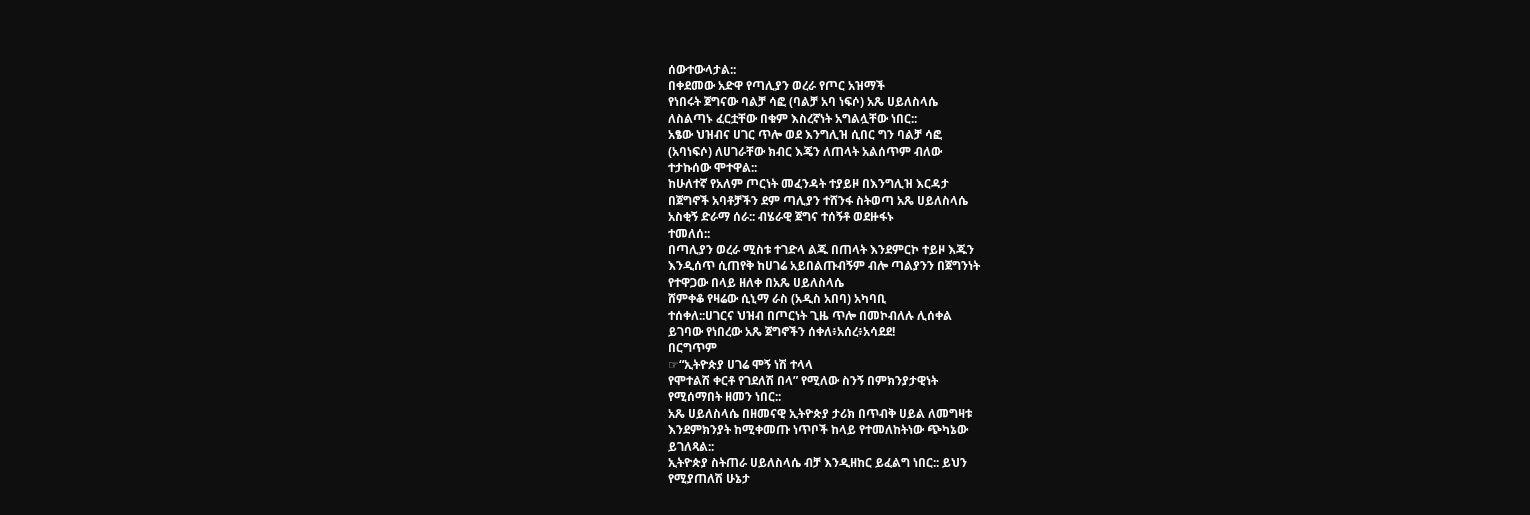ሰውተውላታል::
በቀደመው አድዋ የጣሊያን ወረራ የጦር አዝማች
የነበሩት ጀግናው ባልቻ ሳፎ (ባልቻ አባ ነፍሶ) አጼ ሀይለስላሴ
ለስልጣኑ ፈርቷቸው በቁም እስረኛነት አግልሏቸው ነበር::
አፄው ህዝብና ሀገር ጥሎ ወደ እንግሊዝ ሲበር ግን ባልቻ ሳፎ
(አባነፍሶ) ለሀገራቸው ክብር እጄን ለጠላት አልሰጥም ብለው
ተታኩሰው ሞተዋል::
ከሁለተኛ የአለም ጦርነት መፈንዳት ተያይዞ በእንግሊዝ እርዳታ
በጀግኖች አባቶቻችን ደም ጣሊያን ተሸንፋ ስትወጣ አጼ ሀይለስላሴ
አስቂኝ ድራማ ሰራ:: ብሄራዊ ጀግና ተሰኝቶ ወደዙፋኑ
ተመለሰ::
በጣሊያን ወረራ ሚስቱ ተገድላ ልጁ በጠላት እንደምርኮ ተይዞ እጁን
እንዲሰጥ ሲጠየቅ ከሀገሬ አይበልጡብኝም ብሎ ጣልያንን በጀግንነት
የተዋጋው በላይ ዘለቀ በአጼ ሀይለስላሴ
ሸምቀቆ የዛሬው ሲኒማ ራስ (አዲስ አበባ) አካባቢ
ተሰቀለ::ሀገርና ህዝብ በጦርነት ጊዜ ጥሎ በመኮብለሉ ሊሰቀል
ይገባው የነበረው አጼ ጀግኖችን ሰቀለ፥አሰረ፥አሳደደ!
በርግጥም
☞“ኢትዮጵያ ሀገሬ ሞኝ ነሽ ተላላ
የሞተልሽ ቀርቶ የገደለሽ በላ” የሚለው ስንኝ በምክንያታዊነት
የሚሰማበት ዘመን ነበር::
አጼ ሀይለስላሴ በዘመናዊ ኢትዮጵያ ታሪክ በጥብቅ ሀይል ለመግዛቱ
እንደምክንያት ከሚቀመጡ ነጥቦች ከላይ የተመለከትነው ጭካኔው
ይገለጻል::
ኢትዮጵያ ስትጠራ ሀይለስላሴ ብቻ እንዲዘከር ይፈልግ ነበር:: ይህን
የሚያጠለሽ ሁኔታ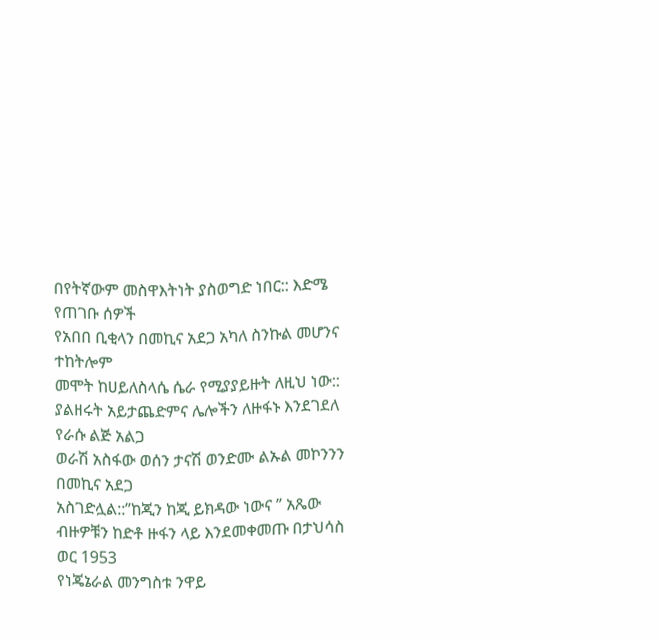በየትኛውም መስዋእትነት ያስወግድ ነበር:: እድሜ የጠገቡ ሰዎች
የአበበ ቢቂላን በመኪና አደጋ አካለ ስንኩል መሆንና ተከትሎም
መሞት ከሀይለስላሴ ሴራ የሚያያይዙት ለዚህ ነው::
ያልዘሩት አይታጨድምና ሌሎችን ለዙፋኑ እንደገደለ የራሱ ልጅ አልጋ
ወራሽ አስፋው ወሰን ታናሽ ወንድሙ ልኡል መኮንንን በመኪና አደጋ
አስገድሏል::”ከጂን ከጂ ይክዳው ነውና ” አጼው
ብዙዎቹን ከድቶ ዙፋን ላይ እንደመቀመጡ በታህሳስ ወር 1953
የነጄኔራል መንግስቱ ንዋይ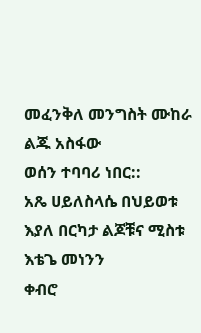መፈንቅለ መንግስት ሙከራ ልጁ አስፋው
ወሰን ተባባሪ ነበር::
አጼ ሀይለስላሴ በህይወቱ እያለ በርካታ ልጆቹና ሚስቱ እቴጌ መነንን
ቀብሮ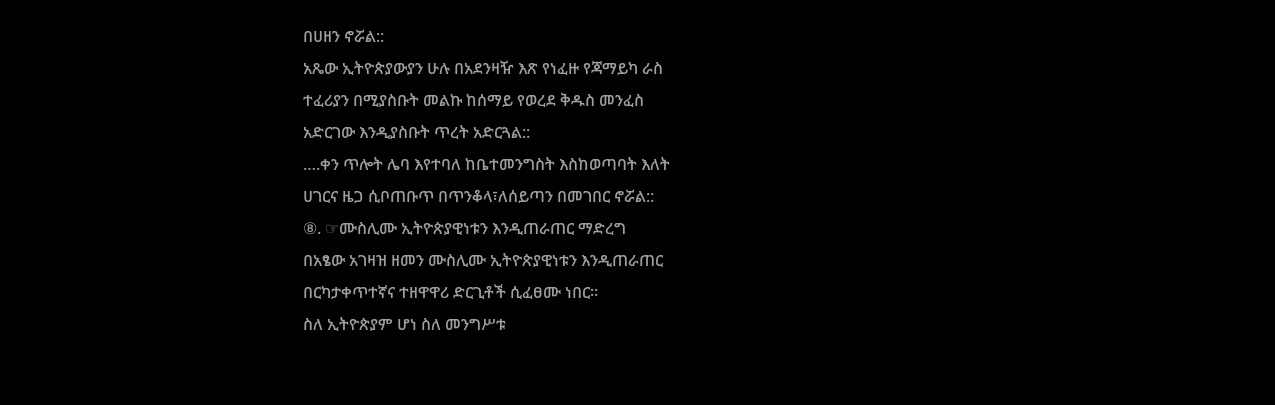በሀዘን ኖሯል::
አጼው ኢትዮጵያውያን ሁሉ በአደንዛዥ እጽ የነፈዙ የጃማይካ ራስ
ተፈሪያን በሚያስቡት መልኩ ከሰማይ የወረደ ቅዱስ መንፈስ
አድርገው እንዲያስቡት ጥረት አድርጓል::
….ቀን ጥሎት ሌባ እየተባለ ከቤተመንግስት እስከወጣባት እለት
ሀገርና ዜጋ ሲቦጠቡጥ በጥንቆላ፣ለሰይጣን በመገበር ኖሯል::
⑧. ☞ሙስሊሙ ኢትዮጵያዊነቱን እንዲጠራጠር ማድረግ
በአፄው አገዛዝ ዘመን ሙስሊሙ ኢትዮጵያዊነቱን እንዲጠራጠር
በርካታቀጥተኛና ተዘዋዋሪ ድርጊቶች ሲፈፀሙ ነበር።
ስለ ኢትዮጵያም ሆነ ስለ መንግሥቱ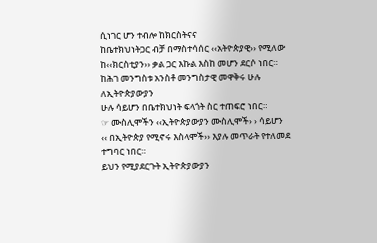ሲነገር ሆን ተብሎ ከክርስትናና
ከቤተክህነትጋር ብቻ በማስተሳሰር ‹‹አትዮጵያዊ›› የሚለው
ከ‹‹ክርስቲያን›› ቃል ጋር እኩል እስከ መሆን ደርሶ ነበር።
ከሕገ መንግስቱ አንስቶ መንግስታዊ መዋቅሩ ሁሉ ለኢትዮጵያውያን
ሁሉ ሳይሆን በቤተክህነት ፍላጎት ስር ተጠፍሮ ነበር።
☞ ሙስሊሞችን ‹‹ኢትዮጵያውያን ሙስሊሞች› › ሳይሆን
‹‹ በኢትዮጵያ የሚኖሩ እስላሞች›› እያሉ መጥራት የተለመደ
ተግባር ነበር።
ይህን የሚያደርጉት ኢትዮጵያውያን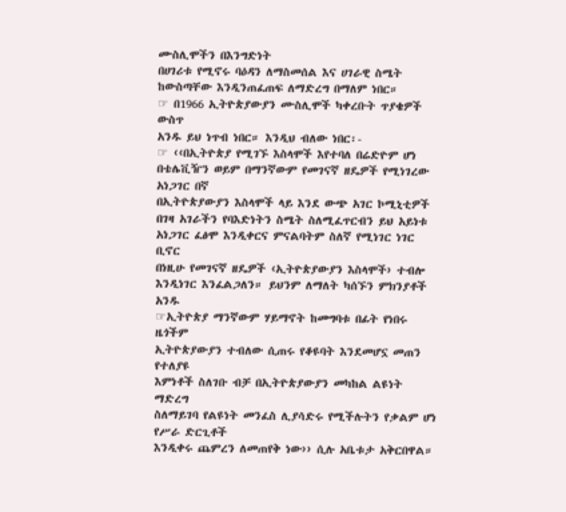ሙስሊሞችን በእንግድነት
በሀገሪቱ የሚኖሩ ባዕዳን ለማስመሰል እና ሀገራዊ ስሜት
ከውስጣቸው እንዲንጠፈጠፍ ለማድረግ በማለም ነበር።
☞ በ1966 ኢትዮጵያውያን ሙስሊሞች ካቀረቡት ጥያቄዎች ውስጥ
አንዱ ይህ ነጥብ ነበር። እንዲህ ብለው ነበር፡-
☞ ‹‹በኢትዮጵያ የሚገኙ እስላሞች እየተባለ በሬድዮም ሆነ
በቴሌቪዥን ወይም በማንኛውም የመገናኛ ዘዴዎች የሚነገረው
አነጋገር በኛ
በኢትዮጵያውያን እስላሞች ላይ እንደ ውጭ አገር ኮሚኒቲዎች
በገዛ አገራችን የባእድነትን ስሜት ስለሚፈጥርብን ይህ አይነቱ
አነጋገር ፈፅሞ እንዲቀርና ምናልባትም ስለኛ የሚነገር ነገር
ቢኖር
በነዚሁ የመገናኛ ዘዴዎች ‹ኢትዮጵያውያን እስላሞች› ተብሎ
እንዲነገር እንፈልጋለን። ይህንም ለማለት ካሰኙን ምክንያቶች
አንዱ
☞ኢትዮጵያ ማንኛውም ሃይማኖት ከመግባቱ በፊት የነበሩ ዜጎችም
ኢትዮጵያውያን ተብለው ሲጠሩ የቆዩባት እንደመሆኗ መጠን የተለያዩ
እምነቶች ስለገቡ ብቻ በኢትዮጵያውያን መካከል ልዩነት ማድረግ
ስለማይገባ የልዩነት መንፈስ ሊያሳድሩ የሚችሉትን የቃልም ሆነ
የሥራ ድርጊቶች
እንዲቀሩ ጨምረን ለመጠየቅ ነው›› ሲሉ አቤቱታ አቅርበዋል።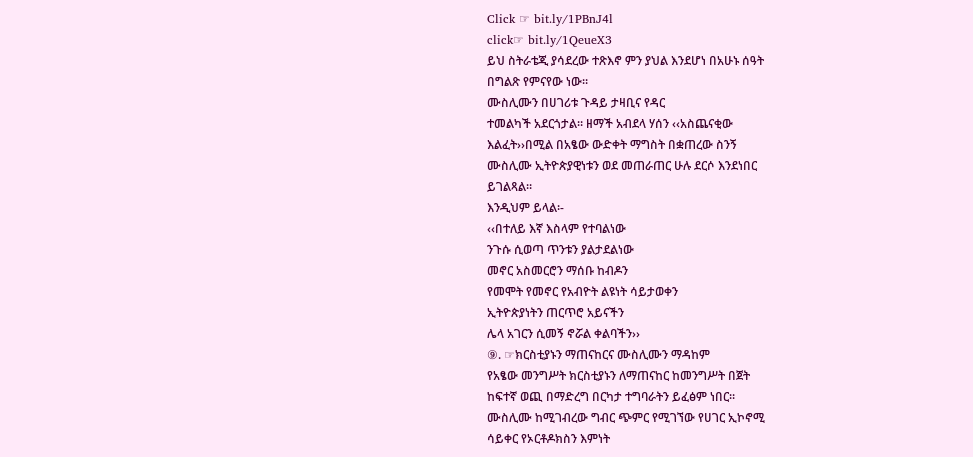Click ☞ bit.ly/1PBnJ4l
click☞ bit.ly/1QeueX3
ይህ ስትራቴጂ ያሳደረው ተጽእኖ ምን ያህል እንደሆነ በአሁኑ ሰዓት
በግልጽ የምናየው ነው።
ሙስሊሙን በሀገሪቱ ጉዳይ ታዛቢና የዳር
ተመልካች አደርጎታል። ዘማች አብደላ ሃሰን ‹‹አስጨናቂው
እልፈት››በሚል በአፄው ውድቀት ማግስት በቋጠረው ስንኝ
ሙስሊሙ ኢትዮጵያዊነቱን ወደ መጠራጠር ሁሉ ደርሶ እንደነበር
ይገልጻል።
እንዲህም ይላል፡-
‹‹በተለይ እኛ እስላም የተባልነው
ንጉሱ ሲወጣ ጥንቱን ያልታደልነው
መኖር አስመርሮን ማሰቡ ከብዶን
የመሞት የመኖር የአብዮት ልዩነት ሳይታወቀን
ኢትዮጵያነትን ጠርጥሮ አይናችን
ሌላ አገርን ሲመኝ ኖሯል ቀልባችን››
⑨. ☞ክርስቲያኑን ማጠናከርና ሙስሊሙን ማዳከም
የአፄው መንግሥት ክርስቲያኑን ለማጠናከር ከመንግሥት በጀት
ከፍተኛ ወጪ በማድረግ በርካታ ተግባራትን ይፈፅም ነበር።
ሙስሊሙ ከሚገብረው ግብር ጭምር የሚገኘው የሀገር ኢኮኖሚ
ሳይቀር የኦርቶዶክስን እምነት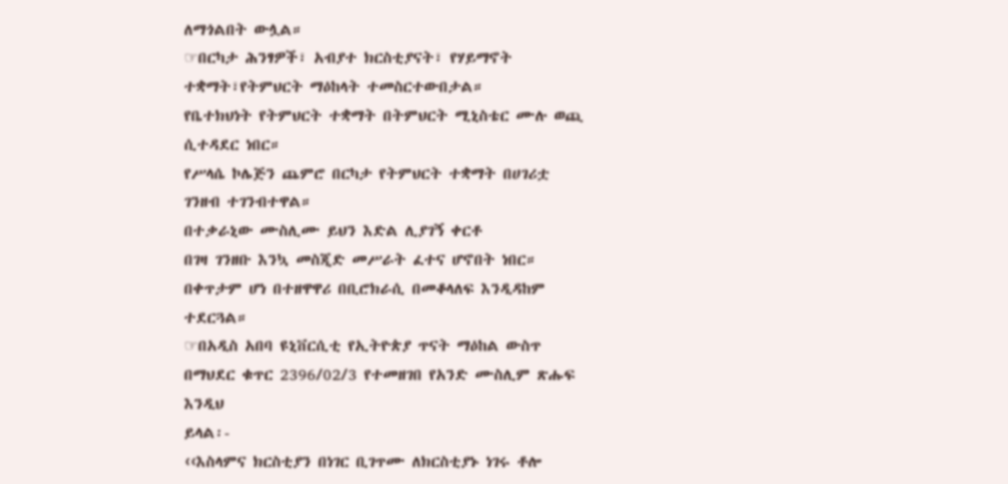ለማጎልበት ውሏል።
☞በርካታ ሕንፃዎች፣ አብያተ ክርስቲያናት፣ የሃይማኖት
ተቋማት፣የትምህርት ማዕከላት ተመስርተውበታል።
የቤተክህነት የትምህርት ተቋማት በትምህርት ሚኒስቴር ሙሉ ወጪ
ሲተዳደር ነበር።
የሥላሴ ኮሌጅን ጨምሮ በርካታ የትምህርት ተቋማት በሀገሪቷ
ገንዘብ ተገንብተዋል።
በተቃራኒው ሙስሊሙ ይህን እድል ሊያገኝ ቀርቶ
በገዛ ገንዘቡ እንኳ መስጂድ መሥራት ፈተና ሆኖበት ነበር።
በቀጥታም ሆነ በተዘዋዋሪ በቢሮክራሲ በመቆላለፍ እንዲዳከም
ተደርጓል።
☞በአዲስ አበባ ዩኒቨርሲቲ የኢትዮጵያ ጥናት ማዕከል ውስጥ
በማህደር ቁጥር 2396/02/3 የተመዘገበ የአንድ ሙስሊም ጽሑፍ
እንዲህ
ይላል፡-
‹‹እስላምና ክርስቲያን በነገር ቢገጥሙ ለክርስቲያኑ ነገሩ ቶሎ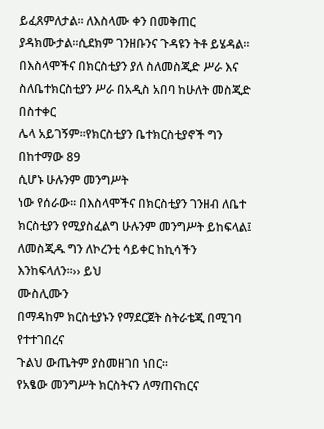ይፈጸምለታል። ለእስላሙ ቀን በመቅጠር
ያዳክሙታል።ሲደክም ገንዘቡንና ጉዳዩን ትቶ ይሄዳል።
በእስላሞችና በክርስቲያን ያለ ስለመስጂድ ሥራ እና
ስለቤተክርስቲያን ሥራ በአዲስ አበባ ከሁለት መስጂድ በስተቀር
ሌላ አይገኝም።የክርስቲያን ቤተክርስቲያኖች ግን በከተማው 89
ሲሆኑ ሁሉንም መንግሥት
ነው የሰራው። በእስላሞችና በክርስቲያን ገንዘብ ለቤተ
ክርስቲያን የሚያስፈልግ ሁሉንም መንግሥት ይከፍላል፤
ለመስጂዱ ግን ለኮረንቲ ሳይቀር ከኪሳችን እንከፍላለን።›› ይህ
ሙስሊሙን
በማዳከም ክርስቲያኑን የማደርጀት ስትራቴጂ በሚገባ የተተገበረና
ጉልህ ውጤትም ያስመዘገበ ነበር።
የአፄው መንግሥት ክርስትናን ለማጠናከርና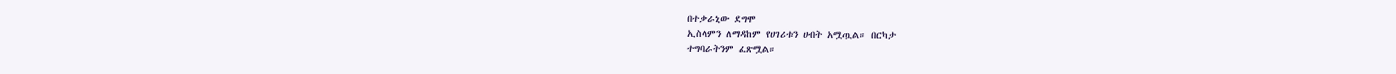በተቃራኒው ደግሞ
ኢስላምን ለማዳከም የሀገሪቱን ሀብት አሟጧል። በርካታ
ተግባራትንም ፈጽሟል።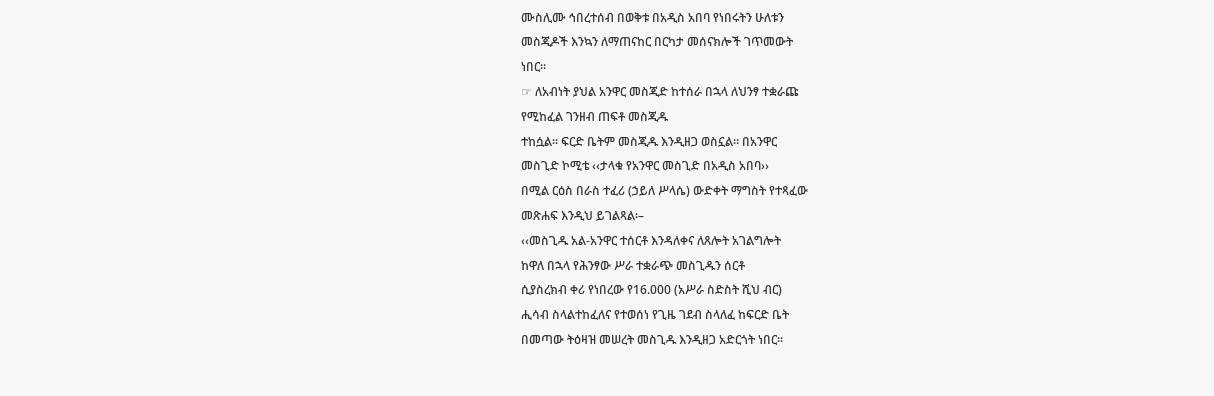ሙስሊሙ ኅበረተሰብ በወቅቱ በአዲስ አበባ የነበሩትን ሁለቱን
መስጂዶች እንኳን ለማጠናከር በርካታ መሰናክሎች ገጥመውት
ነበር።
☞ ለአብነት ያህል አንዋር መስጂድ ከተሰራ በኋላ ለህንፃ ተቋራጩ
የሚከፈል ገንዘብ ጠፍቶ መስጂዱ
ተከሷል። ፍርድ ቤትም መስጂዱ እንዲዘጋ ወስኗል። በአንዋር
መስጊድ ኮሚቴ ‹‹ታላቁ የአንዋር መስጊድ በአዲስ አበባ››
በሚል ርዕስ በራስ ተፈሪ (ኃይለ ሥላሴ) ውድቀት ማግስት የተጻፈው
መጽሐፍ እንዲህ ይገልጻል፡–
‹‹መስጊዱ አል-አንዋር ተሰርቶ እንዳለቀና ለጸሎት አገልግሎት
ከዋለ በኋላ የሕንፃው ሥራ ተቋራጭ መስጊዱን ሰርቶ
ሲያስረክብ ቀሪ የነበረው የ16.000 (አሥራ ስድስት ሺህ ብር)
ሒሳብ ስላልተከፈለና የተወሰነ የጊዜ ገደብ ስላለፈ ከፍርድ ቤት
በመጣው ትዕዛዝ መሠረት መስጊዱ እንዲዘጋ አድርጎት ነበር።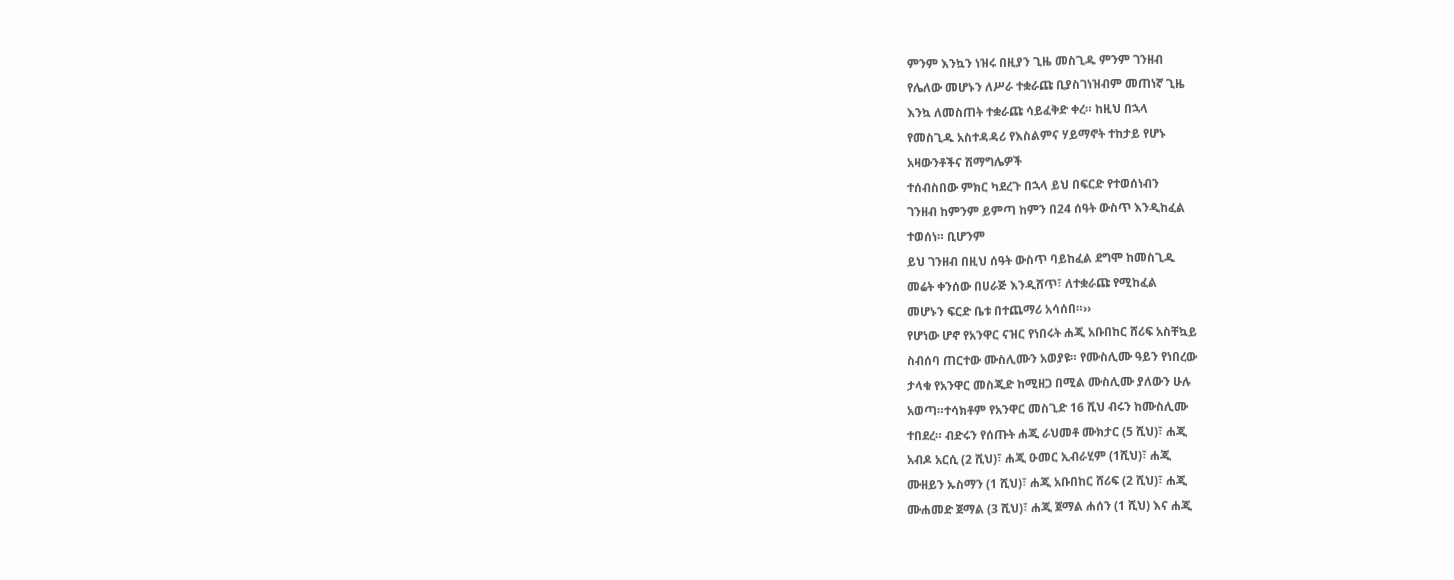ምንም እንኳን ነዝሩ በዚያን ጊዜ መስጊዱ ምንም ገንዘብ
የሌለው መሆኑን ለሥራ ተቋራጩ ቢያስገነዝብም መጠነኛ ጊዜ
እንኳ ለመስጠት ተቋራጩ ሳይፈቅድ ቀረ። ከዚህ በኋላ
የመስጊዱ አስተዳዳሪ የእስልምና ሃይማኖት ተከታይ የሆኑ
አዛውንቶችና ሽማግሌዎች
ተሰብስበው ምክር ካደረጉ በኋላ ይህ በፍርድ የተወሰነብን
ገንዘብ ከምንም ይምጣ ከምን በ24 ሰዓት ውስጥ እንዲከፈል
ተወሰነ። ቢሆንም
ይህ ገንዘብ በዚህ ሰዓት ውስጥ ባይከፈል ደግሞ ከመስጊዱ
መሬት ቀንሰው በሀራጅ እንዲሸጥ፣ ለተቋራጩ የሚከፈል
መሆኑን ፍርድ ቤቱ በተጨማሪ አሳሰበ።››
የሆነው ሆኖ የአንዋር ናዝር የነበሩት ሐጂ አቡበከር ሸሪፍ አስቸኳይ
ስብሰባ ጠርተው ሙስሊሙን አወያዩ። የሙስሊሙ ዓይን የነበረው
ታላቁ የአንዋር መስጂድ ከሚዘጋ በሚል ሙስሊሙ ያለውን ሁሉ
አወጣ።ተሳክቶም የአንዋር መስጊድ 16 ሺህ ብሩን ከሙስሊሙ
ተበደረ። ብድሩን የሰጡት ሐጂ ራህመቶ ሙክታር (5 ሺህ)፣ ሐጂ
አብዶ አርሲ (2 ሺህ)፣ ሐጂ ዑመር ኢብራሂም (1ሺህ)፣ ሐጂ
ሙዘይን ኡስማን (1 ሺህ)፣ ሐጂ አቡበከር ሸሪፍ (2 ሺህ)፣ ሐጂ
ሙሐመድ ጀማል (3 ሺህ)፣ ሐጂ ጀማል ሐሰን (1 ሺህ) እና ሐጂ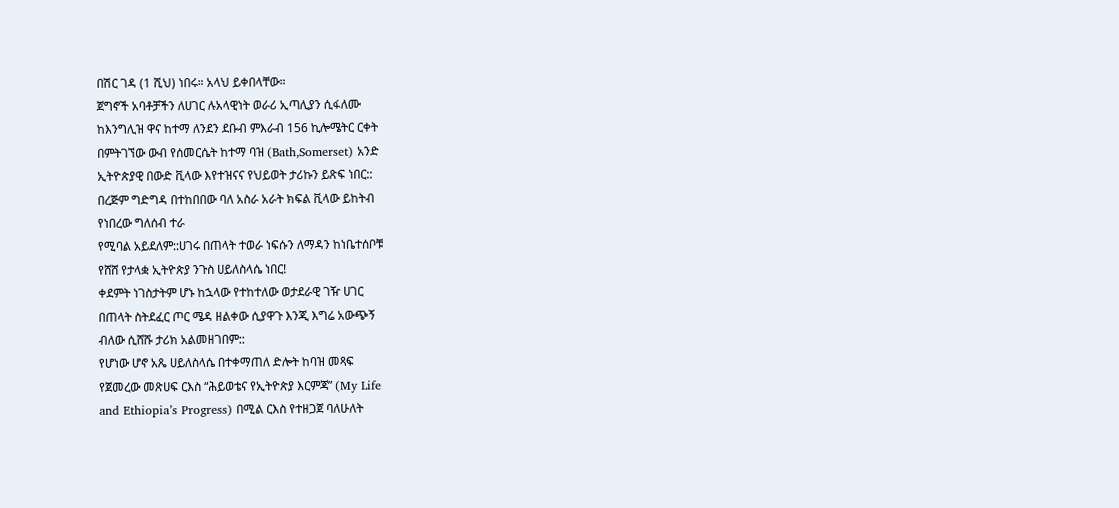በሽር ገዳ (1 ሺህ) ነበሩ። አላህ ይቀበላቸው።
ጀግኖች አባቶቻችን ለሀገር ሉአላዊነት ወራሪ ኢጣሊያን ሲፋለሙ
ከእንግሊዝ ዋና ከተማ ለንደን ደቡብ ምእራብ 156 ኪሎሜትር ርቀት
በምትገኘው ውብ የሰመርሴት ከተማ ባዝ (Bath,Somerset) አንድ
ኢትዮጵያዊ በውድ ቪላው እየተዝናና የህይወት ታሪኩን ይጽፍ ነበር::
በረጅም ግድግዳ በተከበበው ባለ አስራ አራት ክፍል ቪላው ይከትብ
የነበረው ግለሰብ ተራ
የሚባል አይደለም::ሀገሩ በጠላት ተወራ ነፍሱን ለማዳን ከነቤተሰቦቹ
የሸሸ የታላቋ ኢትዮጵያ ንጉስ ሀይለስላሴ ነበር!
ቀደምት ነገስታትም ሆኑ ከኋላው የተከተለው ወታደራዊ ገዥ ሀገር
በጠላት ስትደፈር ጦር ሜዳ ዘልቀው ሲያዋጉ እንጂ እግሬ አውጭኝ
ብለው ሲሸሹ ታሪክ አልመዘገበም::
የሆነው ሆኖ አጼ ሀይለስላሴ በተቀማጠለ ድሎት ከባዝ መጻፍ
የጀመረው መጽሀፍ ርእስ “ሕይወቴና የኢትዮጵያ እርምጃ” (My Life
and Ethiopia’s Progress) በሚል ርእስ የተዘጋጀ ባለሁለት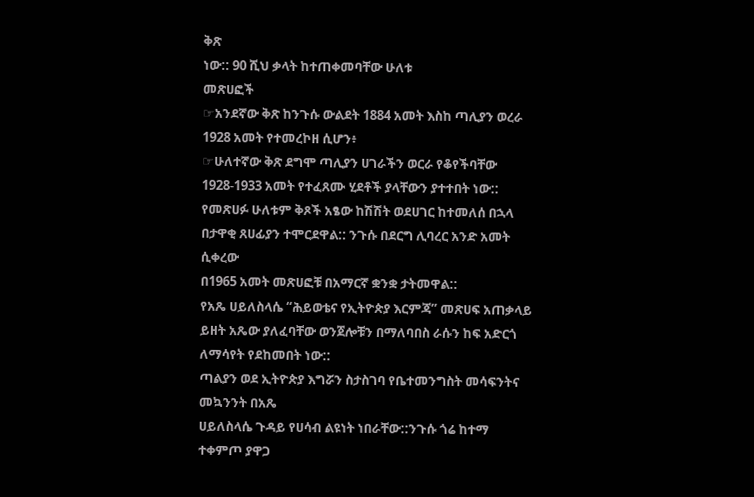ቅጽ
ነው:: 90 ሺህ ቃላት ከተጠቀመባቸው ሁለቱ
መጽሀፎች
☞አንደኛው ቅጽ ከንጉሱ ውልደት 1884 አመት እስከ ጣሊያን ወረራ
1928 አመት የተመረኮዘ ሲሆን፥
☞ሁለተኛው ቅጽ ደግሞ ጣሊያን ሀገራችን ወርራ የቆየችባቸው
1928-1933 አመት የተፈጸሙ ሂደቶች ያላቸውን ያተተበት ነው::
የመጽሀፉ ሁለቱም ቅጾች አፄው ከሽሽት ወደሀገር ከተመለሰ በኋላ
በታዋቂ ጸሀፊያን ተሞርደዋል:: ንጉሱ በደርግ ሊባረር አንድ አመት
ሲቀረው
በ1965 አመት መጽሀፎቹ በአማርኛ ቋንቋ ታትመዋል::
የአጼ ሀይለስላሴ “ሕይወቴና የኢትዮጵያ እርምጃ” መጽሀፍ አጠቃላይ
ይዘት አጼው ያለፈባቸው ወንጀሎቹን በማለባበስ ራሱን ከፍ አድርጎ
ለማሳየት የደከመበት ነው::
ጣልያን ወደ ኢትዮጵያ እግሯን ስታስገባ የቤተመንግስት መሳፍንትና
መኳንንት በአጼ
ሀይለስላሴ ጉዳይ የሀሳብ ልዩነት ነበራቸው::ንጉሱ ጎሬ ከተማ
ተቀምጦ ያዋጋ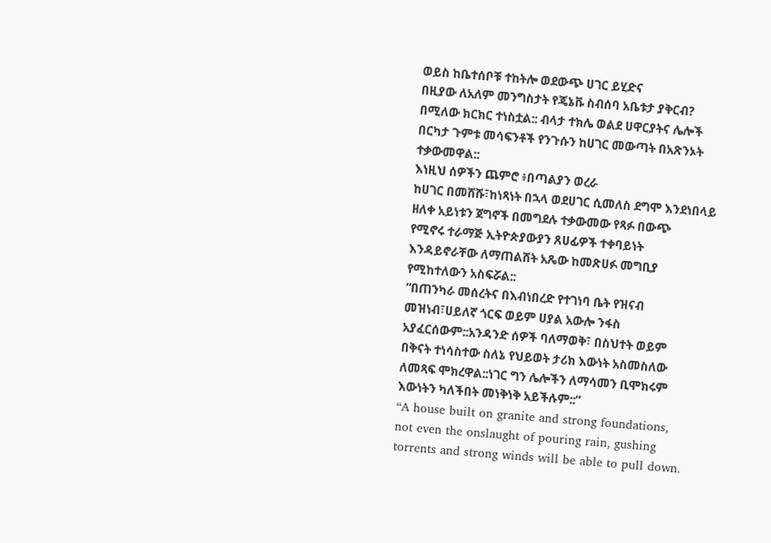ወይስ ከቤተሰቦቹ ተከትሎ ወደውጭ ሀገር ይሂድና
በዚያው ለአለም መንግስታት የጄኔቩ ስብሰባ አቤቱታ ያቅርብ?
በሚለው ክርክር ተነስቷል:: ብላታ ተክሌ ወልደ ሀዋርያትና ሌሎች
በርካታ ጉምቱ መሳፍንቶች የንጉሱን ከሀገር መውጣት በአጽንኦት
ተቃውመዋል::
እነዚህ ሰዎችን ጨምሮ ፥በጣልያን ወረራ
ከሀገር በመሸሹ፣ከነጻነት በኋላ ወደሀገር ሲመለስ ደግሞ እንደነበላይ
ዘለቀ አይነቱን ጀግኖች በመግደሉ ተቃውመው የጻፉ በውጭ
የሚኖሩ ተራማጅ ኢትዮጵያውያን ጸሀፊዎች ተቀባይነት
እንዳይኖራቸው ለማጠልሸት አጼው ከመጽሀፉ መግቢያ
የሚከተለውን አስፍሯል::
“በጠንካራ መሰረትና በእብነበረድ የተገነባ ቤት የዝናብ
መዝነብ፣ሀይለኛ ጎርፍ ወይም ሀያል አውሎ ንፋስ
አያፈርሰውም::አንዳንድ ሰዎች ባለማወቅ፣ በስህተት ወይም
በቅናት ተነሳስተው ስለኔ የህይወት ታሪክ እውነት አስመስለው
ለመጻፍ ሞክረዋል::ነገር ግን ሌሎችን ለማሳመን ቢሞክሩም
እውነትን ካለችበት መነቅነቅ አይችሉም::”
“A house built on granite and strong foundations,
not even the onslaught of pouring rain, gushing
torrents and strong winds will be able to pull down.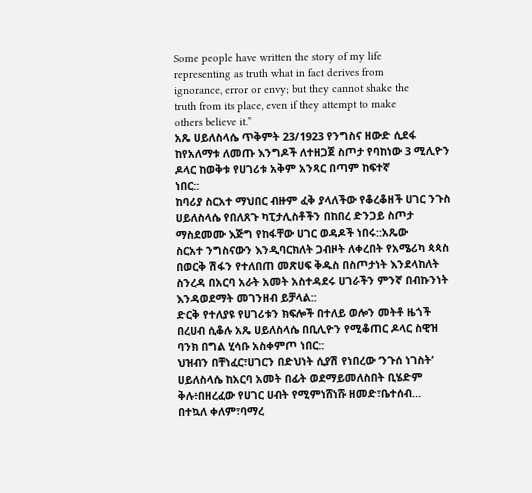Some people have written the story of my life
representing as truth what in fact derives from
ignorance, error or envy; but they cannot shake the
truth from its place, even if they attempt to make
others believe it.”
አጼ ሀይለስላሴ ጥቅምት 23/1923 የንግስና ዘውድ ሲደፋ
ከየአለማቱ ለመጡ እንግዶች ለተዘጋጀ ስጦታ የባከነው 3 ሚሊዮን
ዶላር ከወቅቱ የሀገሪቱ አቅም አንጻር በጣም ከፍተኛ
ነበር::
ከባሪያ ስርአተ ማህበር ብዙም ፈቅ ያላለችው የቆረቆዘች ሀገር ንጉስ
ሀይለስላሴ የበለጸጉ ካፒታሊስቶችን በከበረ ድንጋይ ስጦታ
ማስደመሙ እጅግ የከፋቸው ሀገር ወዳዶች ነበሩ::አጼው
ስርአተ ንግስናውን እንዲባርክለት ጋብዞት ለቀረበት የአሜሪካ ጳጳስ
በወርቅ ሽፋን የተለበጠ መጽሀፍ ቅዱስ በስጦታነት እንደላከለት
ስንረዳ በአርባ አራት አመት አስተዳደሩ ሀገራችን ምንኛ በብኩንነት
እንዳወደማት መገንዘብ ይቻላል::
ድርቅ የተለያዩ የሀገሪቱን ክፍሎች በተለይ ወሎን መትቶ ዜጎች
በረሀብ ሲቆሉ አጼ ሀይለስላሴ በቢሊዮን የሚቆጠር ዶላር ስዊዝ
ባንክ በግል ሂሳቡ አስቀምጦ ነበር::
ህዝብን በቸነፈር፣ሀገርን በድህነት ሲያሽ የነበረው ‘ንጉሰ ነገስት’
ሀይለስላሴ ከአርባ አመት በፊት ወደማይመለስበት ቢሄድም
ቅሉ፥በዘረፈው የሀገር ሀብት የሚምነሸነሹ ዘመድ፣ቤተሰብ…
በተኳለ ቀለም፣ባማረ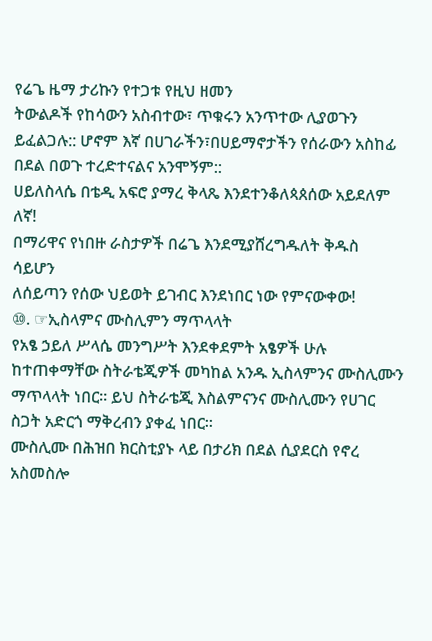የሬጌ ዜማ ታሪኩን የተጋቱ የዚህ ዘመን
ትውልዶች የከሳውን አስብተው፣ ጥቁሩን አንጥተው ሊያወጉን
ይፈልጋሉ:: ሆኖም እኛ በሀገራችን፣በሀይማኖታችን የሰራውን አስከፊ
በደል በወጉ ተረድተናልና አንሞኝም::
ሀይለስላሴ በቴዲ አፍሮ ያማረ ቅላጼ እንደተንቆለጳጰሰው አይደለም
ለኛ!
በማሪዋና የነበዙ ራስታዎች በሬጌ እንደሚያሸረግዱለት ቅዱስ
ሳይሆን
ለሰይጣን የሰው ህይወት ይገብር እንደነበር ነው የምናውቀው!
⑩. ☞ኢስላምና ሙስሊምን ማጥላላት
የአፄ ኃይለ ሥላሴ መንግሥት እንደቀደምት አፄዎች ሁሉ
ከተጠቀማቸው ስትራቴጂዎች መካከል አንዱ ኢስላምንና ሙስሊሙን
ማጥላላት ነበር። ይህ ስትራቴጂ እስልምናንና ሙስሊሙን የሀገር
ስጋት አድርጎ ማቅረብን ያቀፈ ነበር።
ሙስሊሙ በሕዝበ ክርስቲያኑ ላይ በታሪክ በደል ሲያደርስ የኖረ
አስመስሎ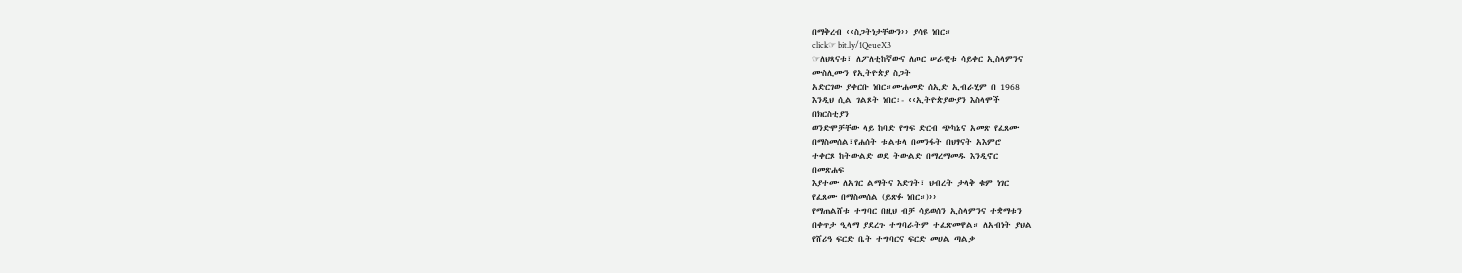በማቅረብ ‹‹ስጋትነታቸውን›› ያሳዩ ነበር።
click☞ bit.ly/1QeueX3
☞ለህጻናቱ፣ ለፖለቲከኛውና ለጦር ሠራዊቱ ሳይቀር ኢስላምንና
ሙስሊሙን የኢትዮጵያ ስጋት
አድርገው ያቀርቡ ነበር።ሙሐመድ ሰኢድ ኢብራሂም በ 1968
እንዲህ ሲል ገልጾት ነበር፡- ‹‹ኢትዮጵያውያን እስላሞች
በክርስቲያን
ወንድሞቻቸው ላይ ከባድ የግፍ ድርብ ጭካኔና አመጽ የፈጸሙ
በማስመሰል፣የሐሰት ቱልቱላ በመንፋት በህፃናት አእምሮ
ተቀርጾ ከትውልድ ወደ ትውልድ በማረማመዱ እንዲኖር
በመጽሐፍ
እያተሙ ለአገር ልማትና እድገት፣ ህብረት ታላቅ ቁም ነገር
የፈጸሙ በማስመሰል (ይጽፉ ነበር።)››
የማጠልሸቱ ተግባር በዚህ ብቻ ሳይወሰን ኢስላምንና ተቋማቱን
በቀጥታ ዒላማ ያደረጉ ተግባራትም ተፈጽመዋል። ለአብነት ያህል
የሸሪዓ ፍርድ ቤት ተግባርና ፍርድ መሀል ጣልቃ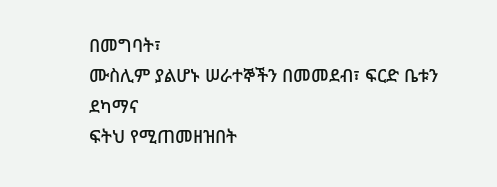በመግባት፣
ሙስሊም ያልሆኑ ሠራተኞችን በመመደብ፣ ፍርድ ቤቱን ደካማና
ፍትህ የሚጠመዘዝበት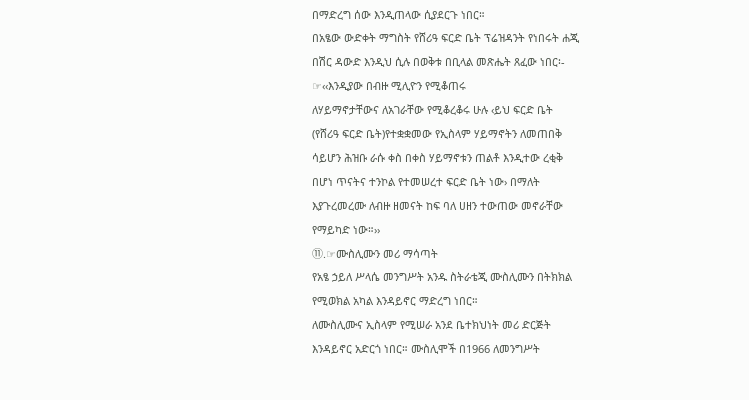በማድረግ ሰው እንዲጠላው ሲያደርጉ ነበር።
በአፄው ውድቀት ማግስት የሸሪዓ ፍርድ ቤት ፕሬዝዳንት የነበሩት ሐጂ
በሽር ዳውድ እንዲህ ሲሉ በወቅቱ በቢላል መጽሔት ጸፈው ነበር፡-
☞‹‹እንዲያው በብዙ ሚሊዮን የሚቆጠሩ
ለሃይማኖታቸውና ለአገራቸው የሚቆረቆሩ ሁሉ ‹ይህ ፍርድ ቤት
(የሸሪዓ ፍርድ ቤት)የተቋቋመው የኢስላም ሃይማኖትን ለመጠበቅ
ሳይሆን ሕዝቡ ራሱ ቀስ በቀስ ሃይማኖቱን ጠልቶ እንዲተው ረቂቅ
በሆነ ጥናትና ተንኮል የተመሠረተ ፍርድ ቤት ነው› በማለት
እያጉረመረሙ ለብዙ ዘመናት ከፍ ባለ ሀዘን ተውጠው መኖራቸው
የማይካድ ነው።››
⑪.☞ሙስሊሙን መሪ ማሳጣት
የአፄ ኃይለ ሥላሴ መንግሥት አንዱ ስትራቴጂ ሙስሊሙን በትክክል
የሚወክል አካል እንዳይኖር ማድረግ ነበር።
ለሙስሊሙና ኢስላም የሚሠራ አንደ ቤተክህነት መሪ ድርጅት
እንዳይኖር አድርጎ ነበር። ሙስሊሞች በ1966 ለመንግሥት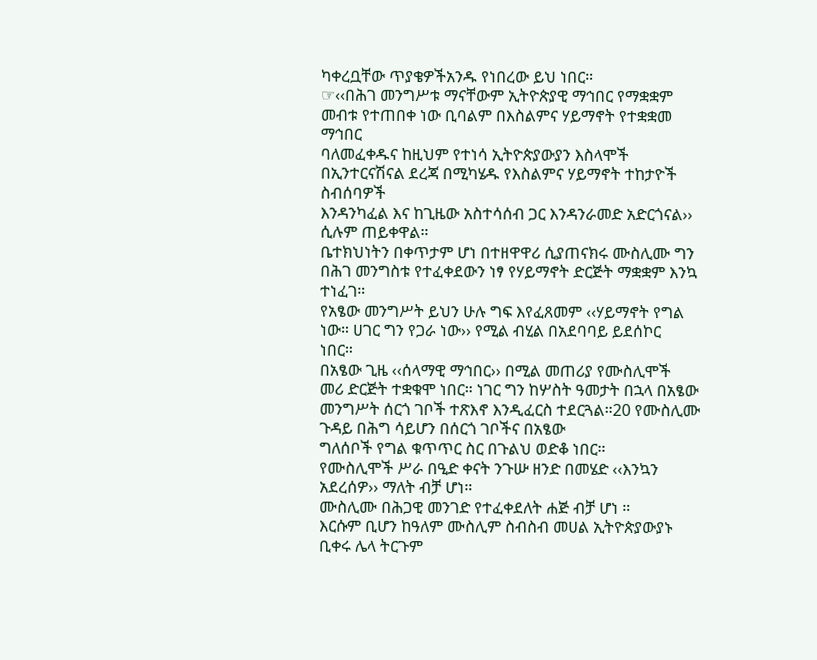ካቀረቧቸው ጥያቄዎችአንዱ የነበረው ይህ ነበር።
☞‹‹በሕገ መንግሥቱ ማናቸውም ኢትዮጵያዊ ማኅበር የማቋቋም
መብቱ የተጠበቀ ነው ቢባልም በእስልምና ሃይማኖት የተቋቋመ
ማኅበር
ባለመፈቀዱና ከዚህም የተነሳ ኢትዮጵያውያን እስላሞች
በኢንተርናሽናል ደረጃ በሚካሄዱ የእስልምና ሃይማኖት ተከታዮች
ስብሰባዎች
እንዳንካፈል እና ከጊዜው አስተሳሰብ ጋር እንዳንራመድ አድርጎናል››
ሲሉም ጠይቀዋል።
ቤተክህነትን በቀጥታም ሆነ በተዘዋዋሪ ሲያጠናክሩ ሙስሊሙ ግን
በሕገ መንግስቱ የተፈቀደውን ነፃ የሃይማኖት ድርጅት ማቋቋም እንኳ
ተነፈገ።
የአፄው መንግሥት ይህን ሁሉ ግፍ እየፈጸመም ‹‹ሃይማኖት የግል
ነው። ሀገር ግን የጋራ ነው›› የሚል ብሂል በአደባባይ ይደሰኮር
ነበር።
በአፄው ጊዜ ‹‹ሰላማዊ ማኅበር›› በሚል መጠሪያ የሙስሊሞች
መሪ ድርጅት ተቋቁሞ ነበር። ነገር ግን ከሦስት ዓመታት በኋላ በአፄው
መንግሥት ሰርጎ ገቦች ተጽእኖ እንዲፈርስ ተደርጓል።20 የሙስሊሙ
ጉዳይ በሕግ ሳይሆን በሰርጎ ገቦችና በአፄው
ግለሰቦች የግል ቁጥጥር ስር በጉልህ ወድቆ ነበር።
የሙስሊሞች ሥራ በዒድ ቀናት ንጉሡ ዘንድ በመሄድ ‹‹እንኳን
አደረሰዎ›› ማለት ብቻ ሆነ።
ሙስሊሙ በሕጋዊ መንገድ የተፈቀደለት ሐጅ ብቻ ሆነ ።
እርሱም ቢሆን ከዓለም ሙስሊም ስብስብ መሀል ኢትዮጵያውያኑ
ቢቀሩ ሌላ ትርጉም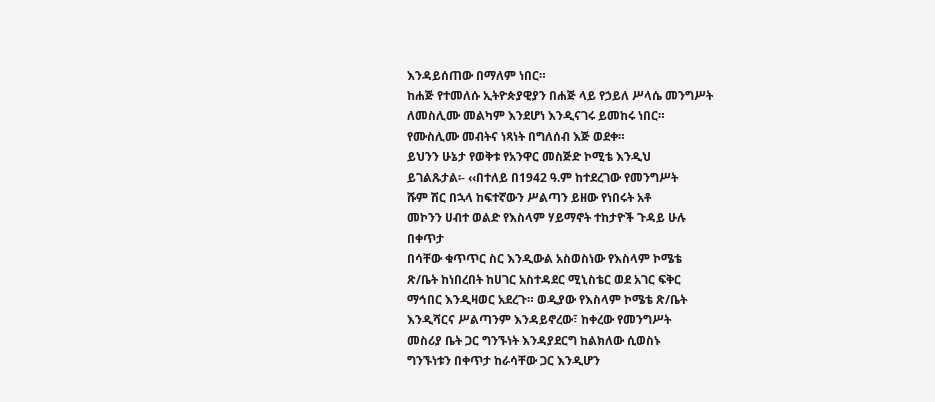እንዳይሰጠው በማለም ነበር።
ከሐጅ የተመለሱ ኢትዮጵያዊያን በሐጅ ላይ የኃይለ ሥላሴ መንግሥት
ለመስሊሙ መልካም እንደሆነ እንዲናገሩ ይመከሩ ነበር።
የሙስሊሙ መብትና ነጻነት በግለሰብ እጅ ወደቀ።
ይህንን ሁኔታ የወቅቱ የአንዋር መስጅድ ኮሚቴ እንዲህ
ይገልጹታል፡- ‹‹በተለይ በ1942 ዓ.ም ከተደረገው የመንግሥት
ሹም ሽር በኋላ ከፍተኛውን ሥልጣን ይዘው የነበሩት አቶ
መኮንን ሀብተ ወልድ የእስላም ሃይማኖት ተከታዮች ጉዳይ ሁሉ
በቀጥታ
በሳቸው ቁጥጥር ስር እንዲውል አስወስነው የእስላም ኮሜቴ
ጽ/ቤት ከነበረበት ከሀገር አስተዳደር ሚኒስቴር ወደ አገር ፍቅር
ማኅበር እንዲዛወር አደረጉ። ወዲያው የእስላም ኮሜቴ ጽ/ቤት
እንዲሻርና ሥልጣንም እንዳይኖረው፣ ከቀረው የመንግሥት
መስሪያ ቤት ጋር ግንኙነት እንዳያደርግ ከልክለው ሲወስኑ
ግንኙነቱን በቀጥታ ከራሳቸው ጋር እንዲሆን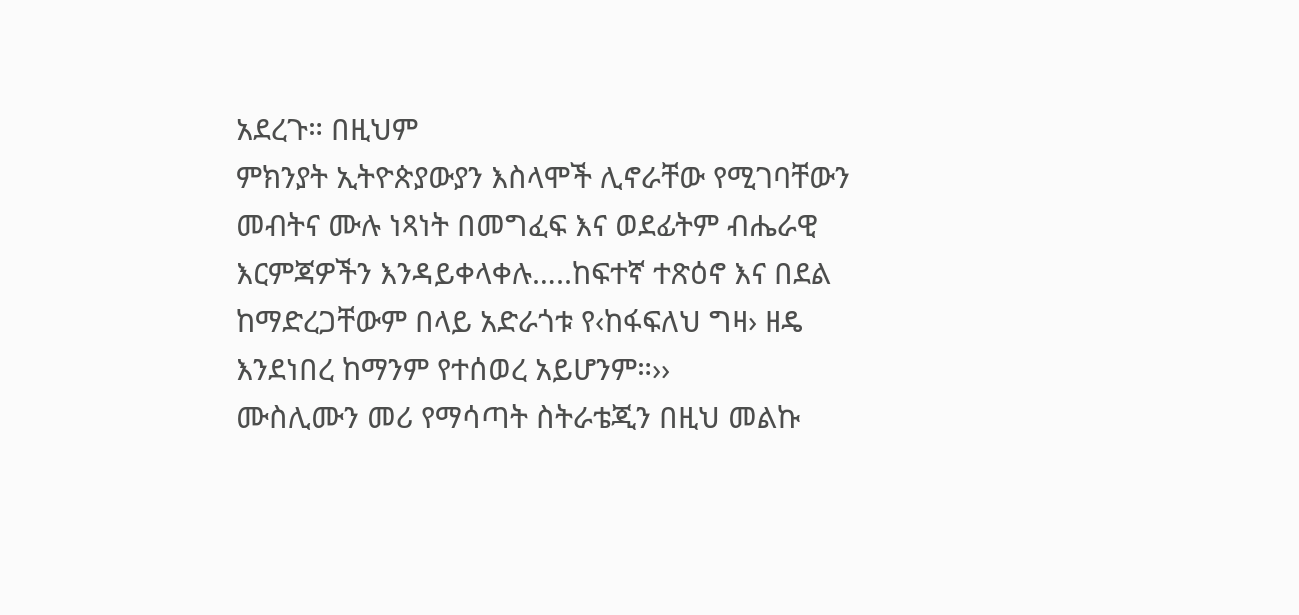አደረጉ። በዚህም
ምክንያት ኢትዮጵያውያን እስላሞች ሊኖራቸው የሚገባቸውን
መብትና ሙሉ ነጻነት በመግፈፍ እና ወደፊትም ብሔራዊ
እርምጃዎችን እንዳይቀላቀሉ…..ከፍተኛ ተጽዕኖ እና በደል
ከማድረጋቸውም በላይ አድራጎቱ የ‹ከፋፍለህ ግዛ› ዘዴ
እንደነበረ ከማንም የተሰወረ አይሆንም።››
ሙስሊሙን መሪ የማሳጣት ስትራቴጂን በዚህ መልኩ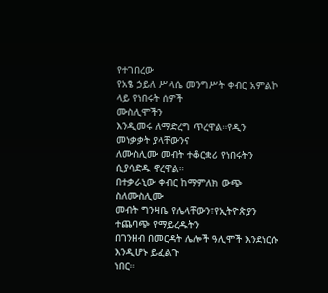የተገበረው
የአፄ ኃይለ ሥላሴ መንግሥት ቀብር አምልኮ ላይ የነበሩት ሰዎች
ሙስሊሞችን
እንዲመሩ ለማድረግ ጥረዋል።የዲን መነቃቃት ያላቸውንና
ለሙስሊሙ መብት ተቆርቋሪ የነበሩትን ሲያሳድዱ ኖረዋል።
በተቃራኒው ቀብር ከማምለክ ውጭ ስለሙስሊሙ
መብት ግንዛቤ የሌላቸውን፣የኢትዮጵያን ተጨባጭ የማይረዱትን
በገንዘብ በመርዳት ሌሎች ዓሊሞች እንደነርሱ እንዲሆኑ ይፈልጉ
ነበር።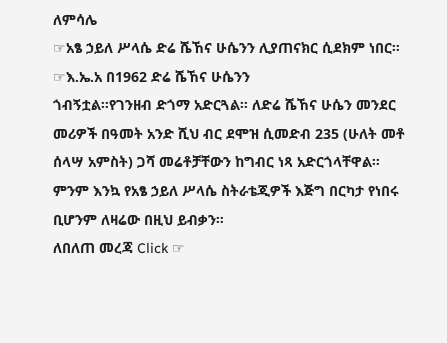ለምሳሌ
☞አፄ ኃይለ ሥላሴ ድሬ ሼኸና ሁሴንን ሊያጠናክር ሲደክም ነበር።
☞እ.ኤ.አ በ1962 ድሬ ሼኸና ሁሴንን
ጎብኝቷል።የገንዘብ ድጎማ አድርጓል። ለድሬ ሼኸና ሁሴን መንደር
መሪዎች በዓመት አንድ ሺህ ብር ደሞዝ ሲመድብ 235 (ሁለት መቶ
ሰላሣ አምስት) ጋሻ መሬቶቻቸውን ከግብር ነጻ አድርጎላቸዋል።
ምንም እንኳ የአፄ ኃይለ ሥላሴ ስትራቴጂዎች እጅግ በርካታ የነበሩ
ቢሆንም ለዛሬው በዚህ ይብቃን።
ለበለጠ መረጃ Click ☞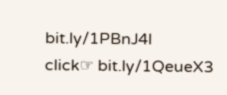bit.ly/1PBnJ4l
click☞ bit.ly/1QeueX3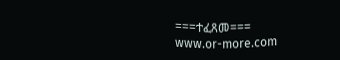===ተፈጸመ===
www.or-more.com